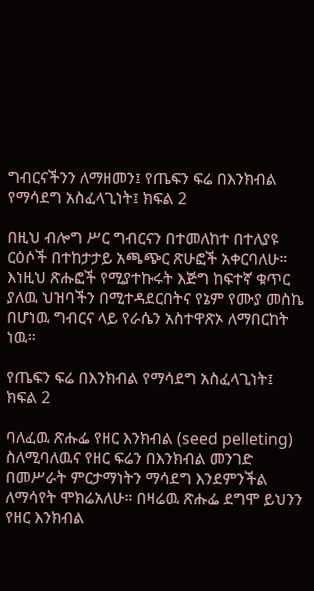ግብርናችንን ለማዘመን፤ የጤፍን ፍሬ በእንክብል የማሳደግ አስፈላጊነት፤ ክፍል 2

በዚህ ብሎግ ሥር ግብርናን በተመለከተ በተለያዩ ርዕሶች በተከታታይ አጫጭር ጽሁፎች አቀርባለሁ። እነዚህ ጽሑፎች የሚያተኩሩት እጅግ ከፍተኛ ቁጥር ያለዉ ህዝባችን በሚተዳደርበትና የኔም የሙያ መስኬ በሆነዉ ግብርና ላይ የራሴን አስተዋጽኦ ለማበርከት ነዉ፡፡

የጤፍን ፍሬ በእንክብል የማሳደግ አስፈላጊነት፤ ክፍል 2

ባለፈዉ ጽሑፌ የዘር እንክብል (seed pelleting) ስለሚባለዉና የዘር ፍሬን በእንክብል መንገድ በመሥራት ምርታማነትን ማሳደግ እንደምንችል ለማሳየት ሞክሬአለሁ። በዛሬዉ ጽሑፌ ደግሞ ይህንን የዘር እንክብል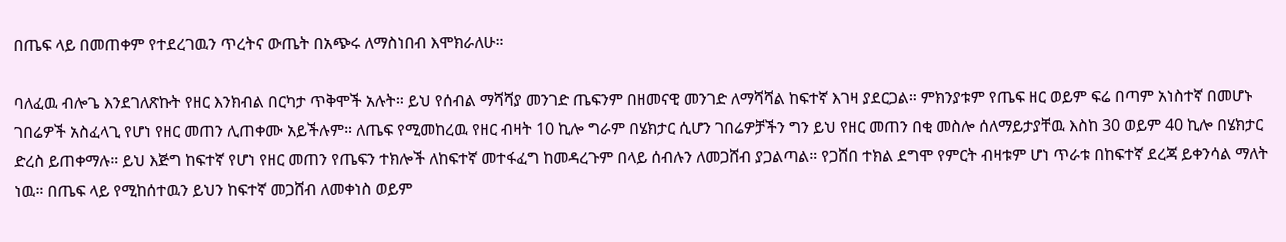በጤፍ ላይ በመጠቀም የተደረገዉን ጥረትና ውጤት በአጭሩ ለማስነበብ እሞክራለሁ።

ባለፈዉ ብሎጌ እንደገለጽኩት የዘር እንክብል በርካታ ጥቅሞች አሉት። ይህ የሰብል ማሻሻያ መንገድ ጤፍንም በዘመናዊ መንገድ ለማሻሻል ከፍተኛ እገዛ ያደርጋል። ምክንያቱም የጤፍ ዘር ወይም ፍሬ በጣም አነስተኛ በመሆኑ ገበሬዎች አስፈላጊ የሆነ የዘር መጠን ሊጠቀሙ አይችሉም። ለጤፍ የሚመከረዉ የዘር ብዛት 10 ኪሎ ግራም በሄክታር ሲሆን ገበሬዎቻችን ግን ይህ የዘር መጠን በቂ መስሎ ሰለማይታያቸዉ እስከ 30 ወይም 40 ኪሎ በሄክታር ድረስ ይጠቀማሉ። ይህ እጅግ ከፍተኛ የሆነ የዘር መጠን የጤፍን ተክሎች ለከፍተኛ መተፋፈግ ከመዳረጉም በላይ ሰብሉን ለመጋሸብ ያጋልጣል። የጋሸበ ተክል ደግሞ የምርት ብዛቱም ሆነ ጥራቱ በከፍተኛ ደረጃ ይቀንሳል ማለት ነዉ። በጤፍ ላይ የሚከሰተዉን ይህን ከፍተኛ መጋሸብ ለመቀነስ ወይም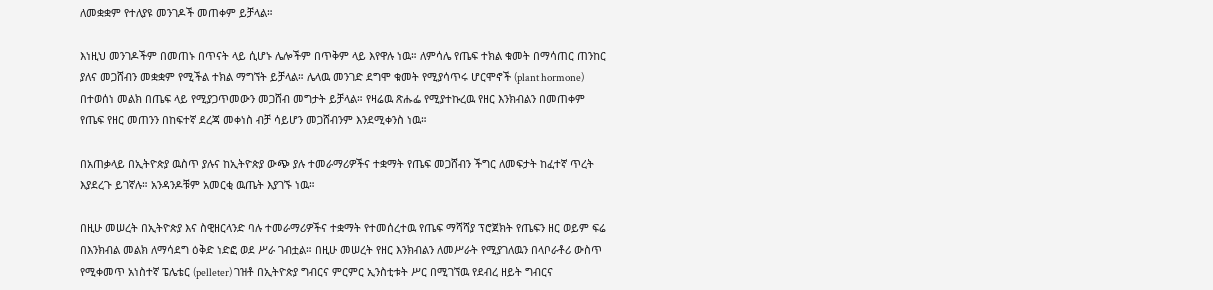ለመቋቋም የተለያዩ መንገዶች መጠቀም ይቻላል።

እነዚህ መንገዶችም በመጠኑ በጥናት ላይ ሲሆኑ ሌሎችም በጥቅም ላይ እየዋሉ ነዉ። ለምሳሌ የጤፍ ተክል ቁመት በማሳጠር ጠንከር ያለና መጋሸብን መቋቋም የሚችል ተክል ማግኘት ይቻላል። ሌላዉ መንገድ ደግሞ ቁመት የሚያሳጥሩ ሆርሞኖች (plant hormone) በተወሰነ መልክ በጤፍ ላይ የሚያጋጥመውን መጋሸብ መግታት ይቻላል። የዛሬዉ ጽሑፌ የሚያተኩረዉ የዘር እንክብልን በመጠቀም የጤፍ የዘር መጠንን በከፍተኛ ደረጃ መቀነስ ብቻ ሳይሆን መጋሸብንም እንደሚቀንስ ነዉ።

በአጠቃላይ በኢትዮጵያ ዉስጥ ያሉና ከኢትዮጵያ ውጭ ያሉ ተመራማሪዎችና ተቋማት የጤፍ መጋሸብን ችግር ለመፍታት ከፈተኛ ጥረት እያደረጉ ይገኛሉ። አንዳንዶቹም አመርቂ ዉጤት እያገኙ ነዉ።

በዚሁ መሠረት በኢትዮጵያ እና ስዊዘርላንድ ባሉ ተመራማሪዎችና ተቋማት የተመሰረተዉ የጤፍ ማሻሻያ ፕሮጀክት የጤፍን ዘር ወይም ፍሬ በእንክብል መልክ ለማሳደግ ዕቅድ ነድፎ ወደ ሥራ ገብቷል። በዚሁ መሠረት የዘር እንክብልን ለመሥራት የሚያገለዉን በላቦራቶሪ ውስጥ የሚቀመጥ አነስተኛ ፔሌቴር (pelleter) ገዝቶ በኢትዮጵያ ግብርና ምርምር ኢንስቲቱት ሥር በሚገኘዉ የደብረ ዘይት ግብርና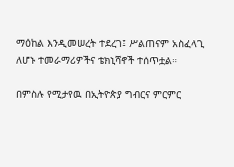ማዕከል እንዲመሠረት ተደረገ፤ ሥልጠናም አስፈላጊ ለሆኑ ተመራማሪዎችና ቴክኒሻኖች ተሰጥቷል።

በምስሉ የሚታየዉ በኢትዮጵያ ግብርና ምርምር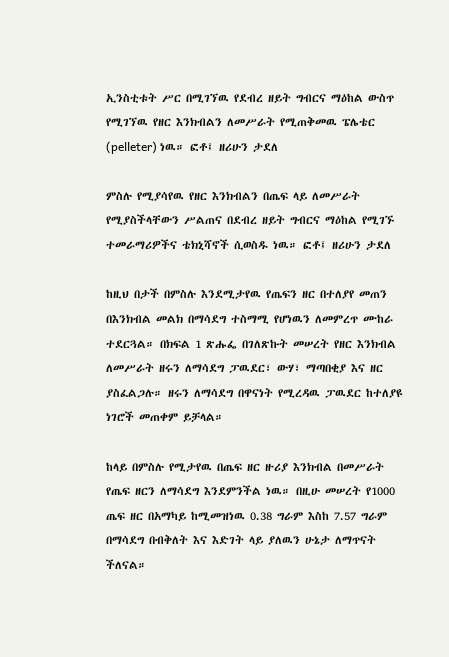ኢንስቲቱት ሥር በሚገኘዉ የደብረ ዘይት ግብርና ማዕከል ውስጥ የሚገኘዉ የዘር እንክብልን ለመሥራት የሚጠቅመዉ ፔሌቴር (pelleter) ነዉ። ፎቶ፤ ዘሪሁን ታደለ

ምስሉ የሚያሳየዉ የዘር እንክብልን በጤፍ ላይ ለመሥራት የሚያስችላቸውን ሥልጠና በደብረ ዘይት ግብርና ማዕከል የሚገኙ ተመራማሪዎችና ቴክኒሻኖች ሲወስዱ ነዉ። ፎቶ፤ ዘሪሁን ታደለ

ከዚህ በታች በምስሉ እንደሚታየዉ የጤፍን ዘር በተለያየ መጠን በእንክብል መልክ በማሳደግ ተስማሚ የሆነዉን ለመምረጥ ሙከራ ተደርጓል። በክፍል 1 ጽሑፌ በገለጽኩት መሠረት የዘር እንክብል ለመሥራት ዘሩን ለማሳደግ ፓዉደር፣ ውሃ፣ ማጣበቂያ እና ዘር ያስፈልጋሉ። ዘሩን ለማሳደግ በዋናነት የሚረዳዉ ፓዉደር ከተለያዩ ነገሮች መጠቀም ይቻላል።

ከላይ በምስሉ የሚታየዉ በጤፍ ዘር ዙሪያ እንክብል በመሥራት የጤፍ ዘርን ለማሳደግ እንደምንችል ነዉ። በዚሁ መሠረት የ1000 ጤፍ ዘር በአማካይ ከሚመዝነዉ 0.38 ግራም እስከ 7.57 ግራም በማሳደግ በብቅለት እና እድገት ላይ ያለዉን ሁኔታ ለማጥናት ችለናል።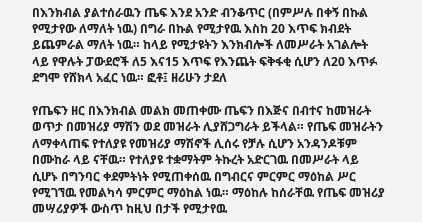በእንክብል ያልተሰራዉን ጤፍ እንደ አንድ ብንቆጥር (በምሥሉ በቀኝ በኩል የሚታየው ለማለት ነዉ) በግራ በኩል የሚታየዉ እስከ 20 እጥፍ ክብደት ይጨምራል ማለት ነዉ። ከላይ የሚታዩትን እንክብሎች ለመሥራት አገልሎት ላይ የዋሉት ፓውደሮች ለ5 እና15 እጥፍ የእንጨት ፍቅፋቂ ሲሆን ለ20 እጥፉ ደግሞ የሸክላ አፈር ነዉ። ፎቶ፤ ዘሪሁን ታደለ

የጤፍን ዘር በእንክብል መልክ መጠቀሙ ጤፍን በእጅና በብተና ከመዝራት ወጥታ በመዝሪያ ማሽን ወደ መዝራት ሊያሸጋግራት ይችላል። የጤፍ መዝራትን ለማቀላጠፍ የተለያዩ የመዝሪያ ማሽኖች ሊሰሩ የቻሉ ሲሆን አንዳንዶቹም በሙከራ ላይ ናቸዉ። የተለያዩ ተቋማትም ትኩረት አድርገዉ በመሥራት ላይ ሲሆኑ በግንባር ቀደምትነት የሚጠቀሰዉ በግብርና ምርምር ማዕከል ሥር የሚገኘዉ የመልካሳ ምርምር ማዕከል ነዉ። ማዕከሉ ከሰራቸዉ የጤፍ መዝሪያ መሣሪያዎች ውስጥ ከዚህ በታች የሚታየዉ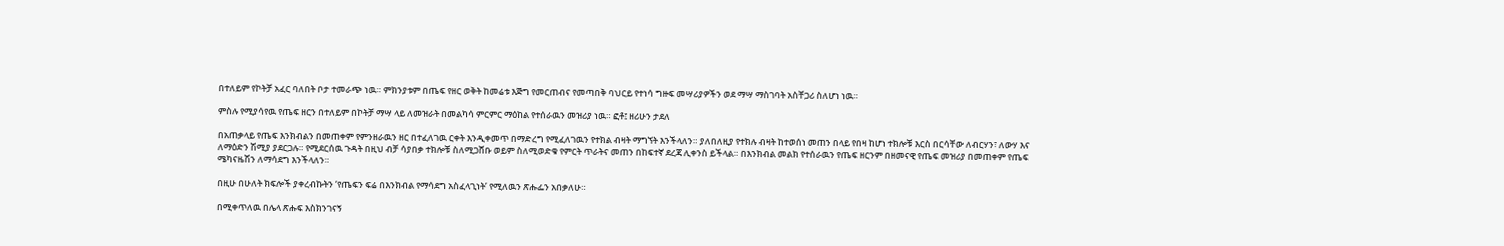በተለይም የኮትቻ አፈር ባለበት ቦታ ተመራጭ ነዉ። ምክንያቱም በጤፍ የዘር ወቅት ከመሬቱ እጅግ የመርጠብና የመጣበቅ ባህርይ የተነሳ ግዙፍ መሣሪያዎችን ወደ ማሣ ማስገባት አስቸጋሪ ስለሆነ ነዉ።

ምስሉ የሚያሳየዉ የጤፍ ዘርን በተለይም በኮትቻ ማሣ ላይ ለመዝራት በመልካሳ ምርምር ማዕከል የተሰራዉን መዝሪያ ነዉ። ፎቶ፤ ዘሪሁን ታደለ

በአጠቃላይ የጤፍ እንክብልን በመጠቀም የምንዘራዉን ዘር በተፈለገዉ ርቀት እንዲቀመጥ በማድረግ የሚፈለገዉን የተክል ብዛት ማግኘት እንችላለን። ያለበለዚያ የተክሉ ብዛት ከተወሰነ መጠን በላይ የበዛ ከሆነ ተክሎቹ እርስ በርሳቸው ለብርሃን፣ ለውሃ እና ለማዕድን ሽሚያ ያደርጋሉ። የሚደርሰዉ ጉዳት በዚህ ብቻ ሳያበቃ ተክሎቹ ስለሚጋሸቡ ወይም ስለሚወድቁ የምርት ጥራትና መጠን በከፍተኛ ደረጃ ሊቀንስ ይችላል። በእንክብል መልክ የተሰራዉን የጤፍ ዘርንም በዘመናዊ የጤፍ መዝሪያ በመጠቀም የጤፍ ሜካናዜሽን ለማሳደግ እንችላለን።

በዚሁ በሁለት ክፍሎች ያቀረብኩትን ‘የጤፍን ፍሬ በእንክብል የማሳደግ አስፈላጊነት’ የሚለዉን ጽሑፌን አበቃለሁ።

በሚቀጥለዉ በሌላ ጽሑፍ እስክንገናኝ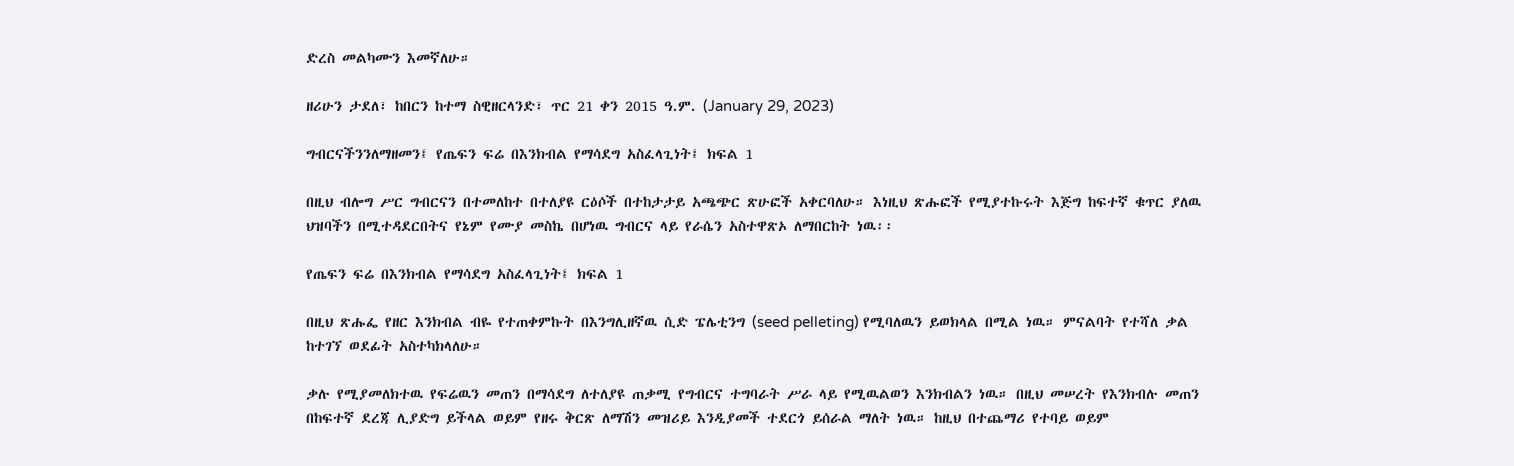ድረስ መልካሙን እመኛለሁ።

ዘሪሁን ታደለ፣ ከበርን ከተማ ስዊዘርላንድ፣ ጥር 21 ቀን 2015 ዓ.ም. (January 29, 2023)

ግብርናችንንለማዘመን፤ የጤፍን ፍሬ በእንክብል የማሳደግ አስፈላጊነት፤ ክፍል 1

በዚህ ብሎግ ሥር ግብርናን በተመለከተ በተለያዩ ርዕሶች በተከታታይ አጫጭር ጽሁፎች አቀርባለሁ። እነዚህ ጽሑፎች የሚያተኩሩት እጅግ ከፍተኛ ቁጥር ያለዉ ህዝባችን በሚተዳደርበትና የኔም የሙያ መስኬ በሆነዉ ግብርና ላይ የራሴን አስተዋጽኦ ለማበርከት ነዉ፡፡

የጤፍን ፍሬ በእንክብል የማሳደግ አስፈላጊነት፤ ክፍል 1

በዚህ ጽሑፌ የዘር እንክብል ብዬ የተጠቀምኩት በእንግሊዘኛዉ ሲድ ፔሌቲንግ (seed pelleting) የሚባለዉን ይወክላል በሚል ነዉ። ምናልባት የተሻለ ቃል ከተገኘ ወደፊት አስተካክላለሁ።

ቃሉ የሚያመለክተዉ የፍሬዉን መጠን በማሳደግ ለተለያዩ ጠቃሚ የግብርና ተግባራት ሥራ ላይ የሚዉልወን እንክብልን ነዉ። በዚህ መሠረት የእንክብሉ መጠን በከፍተኛ ደረጃ ሊያድግ ይችላል ወይም የዘሩ ቅርጽ ለማሽን መዝሪይ እንዲያመች ተደርጎ ይሰራል ማለት ነዉ። ከዚህ በተጨማሪ የተባይ ወይም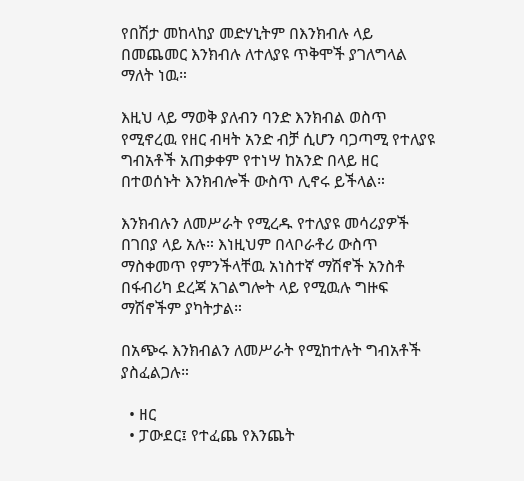የበሽታ መከላከያ መድሃኒትም በእንክብሉ ላይ በመጨመር እንክብሉ ለተለያዩ ጥቅሞች ያገለግላል ማለት ነዉ።

እዚህ ላይ ማወቅ ያለብን ባንድ እንክብል ወስጥ የሚኖረዉ የዘር ብዛት አንድ ብቻ ሲሆን ባጋጣሚ የተለያዩ ግብአቶች አጠቃቀም የተነሣ ከአንድ በላይ ዘር በተወሰኑት እንክብሎች ውስጥ ሊኖሩ ይችላል።

እንክብሉን ለመሥራት የሚረዱ የተለያዩ መሳሪያዎች በገበያ ላይ አሉ። እነዚህም በላቦራቶሪ ውስጥ ማስቀመጥ የምንችላቸዉ አነስተኛ ማሽኖች አንስቶ በፋብሪካ ደረጃ አገልግሎት ላይ የሚዉሉ ግዙፍ ማሽኖችም ያካትታል።

በአጭሩ እንክብልን ለመሥራት የሚከተሉት ግብአቶች ያስፈልጋሉ።

  • ዘር
  • ፓውደር፤ የተፈጨ የእንጨት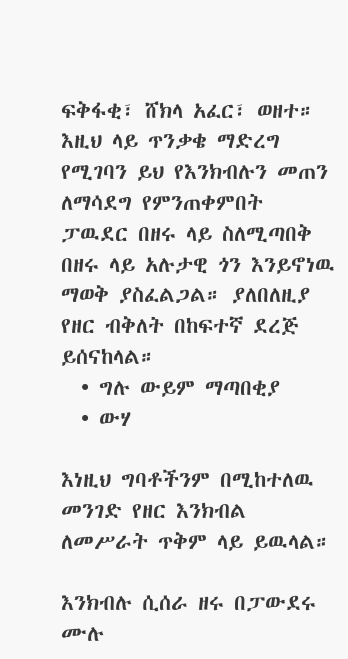ፍቅፋቂ፣ ሸክላ አፈር፣ ወዘተ። እዚህ ላይ ጥንቃቄ ማድረግ የሚገባን ይህ የእንክብሉን መጠን ለማሳደግ የምንጠቀምበት ፓዉደር በዘሩ ላይ ስለሚጣበቅ በዘሩ ላይ አሉታዊ ጎን እንይኖነዉ ማወቅ ያስፈልጋል። ያለበለዚያ የዘር ብቅለት በከፍተኛ ደረጅ ይሰናከላል።
  • ግሉ ውይም ማጣበቂያ
  • ውሃ

እነዚህ ግባቶችንም በሚከተለዉ መንገድ የዘር እንክብል ለመሥራት ጥቅም ላይ ይዉላል።

እንክብሉ ሲሰራ ዘሩ በፓውደሩ ሙሉ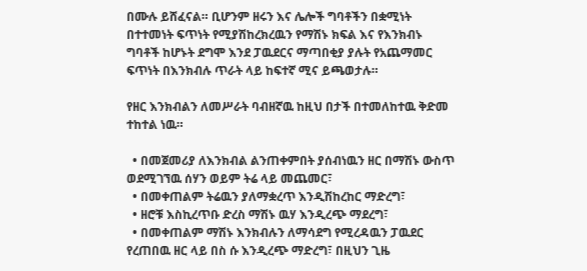በሙሉ ይሸፈናል። ቢሆንም ዘሩን እና ሌሎች ግባቶችን በቋሚነት በተተመነት ፍጥነት የሚያሽከረክረዉን የማሽኑ ክፍል እና የእንክብኑ ግባቶች ከሆኑት ደግሞ እንደ ፓዉደርና ማጣበቂያ ያሉት የአጨማመር ፍጥነት በእንክብሉ ጥራት ላይ ከፍተኛ ሚና ይጫወታሉ።

የዘር እንክብልን ለመሥራት ባብዘኛዉ ከዚህ በታች በተመለከተዉ ቅድመ ተከተል ነዉ።

  • በመጀመሪያ ለእንክብል ልንጠቀምበት ያሰብነዉን ዘር በማሽኑ ውስጥ ወደሚገኘዉ ሰሃን ወይም ትሬ ላይ መጨመር፣
  • በመቀጠልም ትሬዉን ያለማቋረጥ እንዲሽከረከር ማድረግ፣
  • ዘሮቹ እስኪረጥቡ ድረስ ማሽኑ ዉሃ እንዲረጭ ማደረግ፣
  • በመቀጠልም ማሽኑ እንክብሉን ለማሳደግ የሚረዳዉን ፓዉደር የረጠበዉ ዘር ላይ በስ ሱ እንዲረጭ ማድረግ፣ በዚህን ጊዜ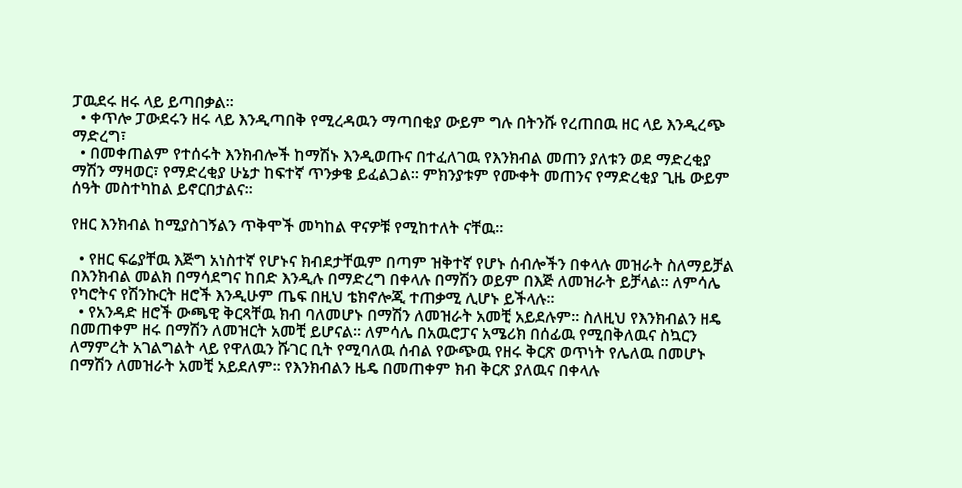ፓዉደሩ ዘሩ ላይ ይጣበቃል።
  • ቀጥሎ ፓውደሩን ዘሩ ላይ እንዲጣበቅ የሚረዳዉን ማጣበቂያ ውይም ግሉ በትንሹ የረጠበዉ ዘር ላይ እንዲረጭ ማድረግ፣
  • በመቀጠልም የተሰሩት እንክብሎች ከማሽኑ እንዲወጡና በተፈለገዉ የእንክብል መጠን ያለቱን ወደ ማድረቂያ ማሽን ማዛወር፣ የማድረቂያ ሁኔታ ከፍተኛ ጥንቃቄ ይፈልጋል። ምክንያቱም የሙቀት መጠንና የማድረቂያ ጊዜ ውይም ሰዓት መስተካከል ይኖርበታልና።

የዘር እንክብል ከሚያስገኝልን ጥቅሞች መካከል ዋናዎቹ የሚከተለት ናቸዉ።

  • የዘር ፍሬያቸዉ እጅግ አነስተኛ የሆኑና ክብደታቸዉም በጣም ዝቅተኛ የሆኑ ሰብሎችን በቀላሉ መዝራት ስለማይቻል በእንክብል መልክ በማሳደግና ከበድ እንዲሉ በማድረግ በቀላሉ በማሽን ወይም በእጅ ለመዝራት ይቻላል። ለምሳሌ የካሮትና የሽንኩርት ዘሮች እንዲሁም ጤፍ በዚህ ቴክኖሎጂ ተጠቃሚ ሊሆኑ ይችላሉ።
  • የአንዳድ ዘሮች ውጫዊ ቅርጻቸዉ ክብ ባለመሆኑ በማሽን ለመዝራት አመቺ አይደሉም። ስለዚህ የእንክብልን ዘዴ በመጠቀም ዘሩ በማሽን ለመዝርት አመቺ ይሆናል። ለምሳሌ በአዉሮፓና አሜሪክ በሰፊዉ የሚበቅለዉና ስኳርን ለማምረት አገልግልት ላይ የዋለዉን ሹገር ቢት የሚባለዉ ሰብል የውጭዉ የዘሩ ቅርጽ ወጥነት የሌለዉ በመሆኑ በማሽን ለመዝራት አመቺ አይደለም። የእንክብልን ዜዴ በመጠቀም ክብ ቅርጽ ያለዉና በቀላሉ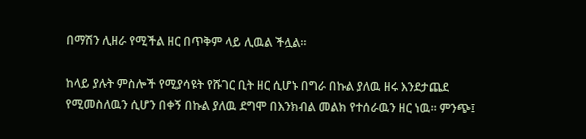በማሽን ሊዘራ የሚችል ዘር በጥቅም ላይ ሊዉል ችሏል።

ከላይ ያሉት ምስሎች የሚያሳዩት የሹገር ቢት ዘር ሲሆኑ በግራ በኩል ያለዉ ዘሩ እንደታጨደ የሚመስለዉን ሲሆን በቀኝ በኩል ያለዉ ደግሞ በእንክብል መልክ የተሰራዉን ዘር ነዉ። ምንጭ፤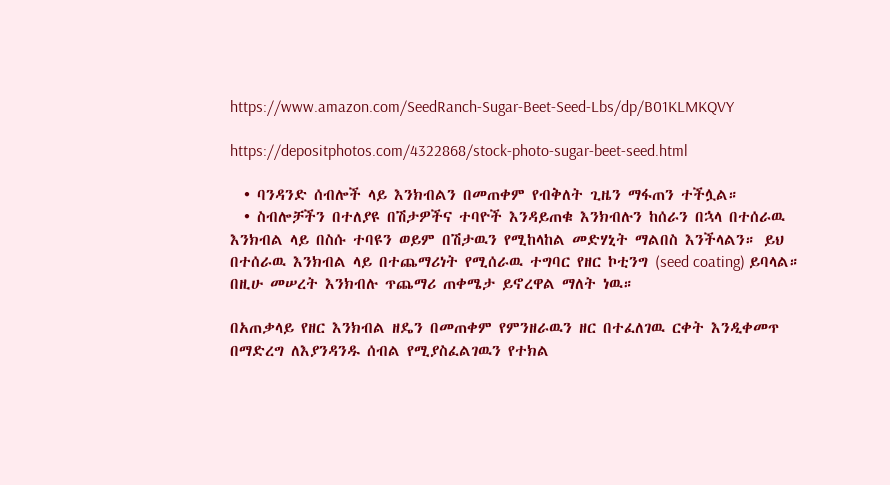https://www.amazon.com/SeedRanch-Sugar-Beet-Seed-Lbs/dp/B01KLMKQVY

https://depositphotos.com/4322868/stock-photo-sugar-beet-seed.html

  • ባንዳንድ ሰብሎች ላይ እንክብልን በመጠቀም የብቅለት ጊዜን ማፋጠን ተችሏል።
  • ስብሎቻችን በተለያዩ በሽታዎችና ተባዮች እንዳይጠቁ እንክብሉን ከሰራን በኋላ በተሰራዉ እንክብል ላይ በስሱ ተባዩን ወይም በሽታዉን የሚከላከል መድሃኒት ማልበስ እንችላልን። ይህ በተሰራዉ እንክብል ላይ በተጨማሪነት የሚሰራዉ ተግባር የዘር ኮቲንግ (seed coating) ይባላል። በዚሁ መሠረት እንክብሉ ጥጨማሪ ጠቀሜታ ይኖረዋል ማለት ነዉ።

በአጠቃላይ የዘር እንክብል ዘዴን በመጠቀም የምንዘራዉን ዘር በተፈለገዉ ርቀት እንዲቀመጥ በማድረግ ለእያንዳንዱ ሰብል የሚያስፈልገዉን የተክል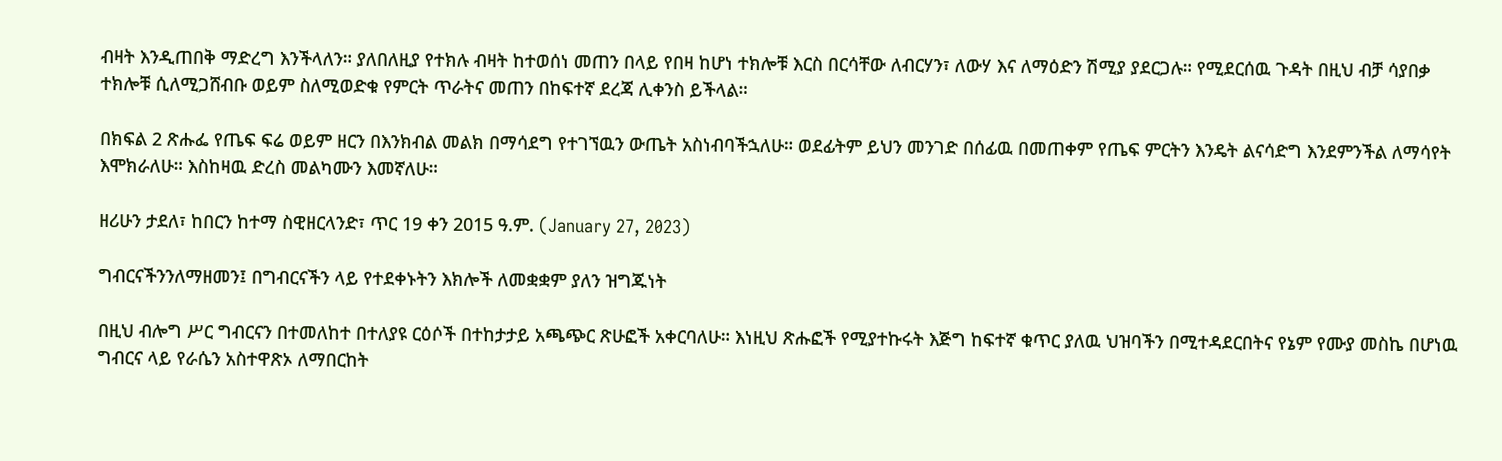ብዛት እንዲጠበቅ ማድረግ እንችላለን። ያለበለዚያ የተክሉ ብዛት ከተወሰነ መጠን በላይ የበዛ ከሆነ ተክሎቹ እርስ በርሳቸው ለብርሃን፣ ለውሃ እና ለማዕድን ሽሚያ ያደርጋሉ። የሚደርሰዉ ጉዳት በዚህ ብቻ ሳያበቃ ተክሎቹ ሲለሚጋሸብቡ ወይም ስለሚወድቁ የምርት ጥራትና መጠን በከፍተኛ ደረጃ ሊቀንስ ይችላል።

በክፍል 2 ጽሑፌ የጤፍ ፍሬ ወይም ዘርን በእንክብል መልክ በማሳደግ የተገኘዉን ውጤት አስነብባችኋለሁ። ወደፊትም ይህን መንገድ በሰፊዉ በመጠቀም የጤፍ ምርትን እንዴት ልናሳድግ እንደምንችል ለማሳየት እሞክራለሁ። እስከዛዉ ድረስ መልካሙን እመኛለሁ።

ዘሪሁን ታደለ፣ ከበርን ከተማ ስዊዘርላንድ፣ ጥር 19 ቀን 2015 ዓ.ም. (January 27, 2023)

ግብርናችንንለማዘመን፤ በግብርናችን ላይ የተደቀኑትን እክሎች ለመቋቋም ያለን ዝግጁነት

በዚህ ብሎግ ሥር ግብርናን በተመለከተ በተለያዩ ርዕሶች በተከታታይ አጫጭር ጽሁፎች አቀርባለሁ። እነዚህ ጽሑፎች የሚያተኩሩት እጅግ ከፍተኛ ቁጥር ያለዉ ህዝባችን በሚተዳደርበትና የኔም የሙያ መስኬ በሆነዉ ግብርና ላይ የራሴን አስተዋጽኦ ለማበርከት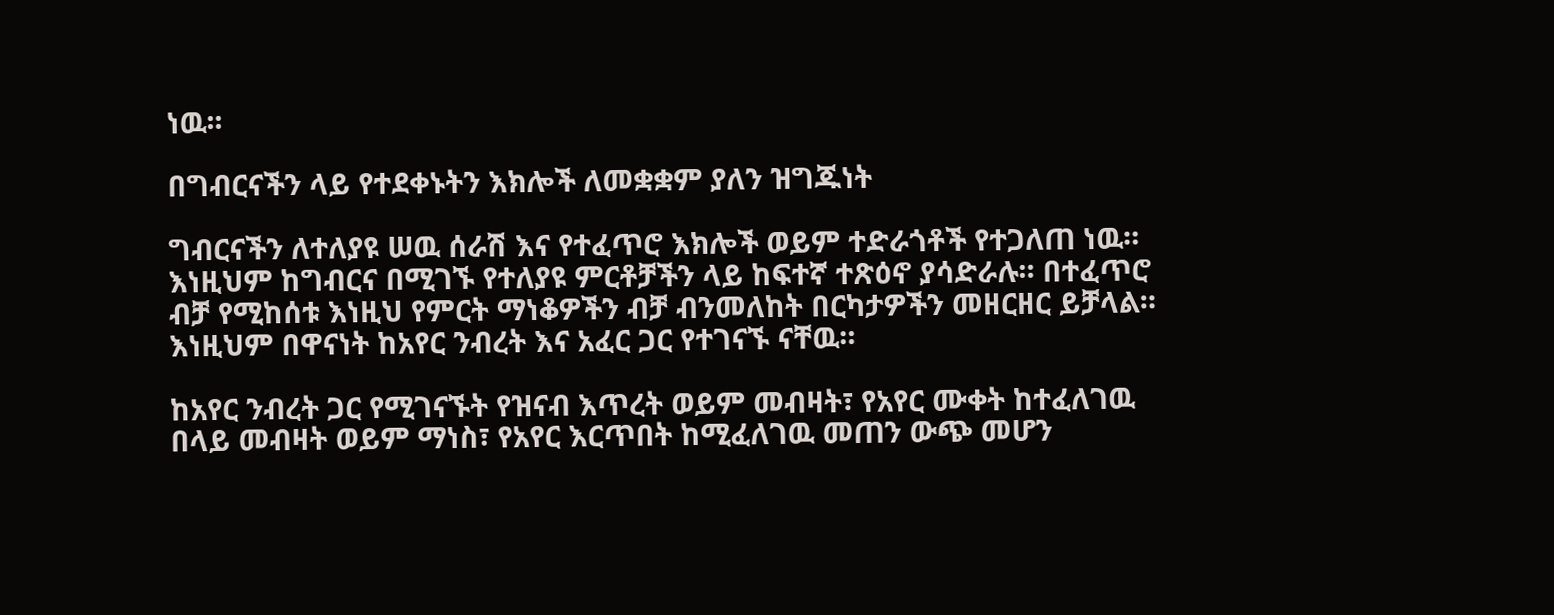ነዉ፡፡

በግብርናችን ላይ የተደቀኑትን እክሎች ለመቋቋም ያለን ዝግጁነት

ግብርናችን ለተለያዩ ሠዉ ሰራሽ እና የተፈጥሮ እክሎች ወይም ተድራጎቶች የተጋለጠ ነዉ። እነዚህም ከግብርና በሚገኙ የተለያዩ ምርቶቻችን ላይ ከፍተኛ ተጽዕኖ ያሳድራሉ። በተፈጥሮ ብቻ የሚከሰቱ እነዚህ የምርት ማነቆዎችን ብቻ ብንመለከት በርካታዎችን መዘርዘር ይቻላል። እነዚህም በዋናነት ከአየር ንብረት እና አፈር ጋር የተገናኙ ናቸዉ።

ከአየር ንብረት ጋር የሚገናኙት የዝናብ እጥረት ወይም መብዛት፣ የአየር ሙቀት ከተፈለገዉ በላይ መብዛት ወይም ማነስ፣ የአየር እርጥበት ከሚፈለገዉ መጠን ውጭ መሆን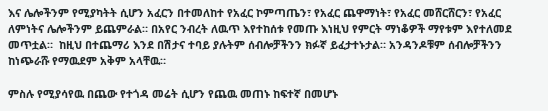እና ሌሎችንም የሚያካትት ሲሆን አፈርን በተመለከተ የአፈር ኮምጣጤን፣ የአፈር ጨዋማነት፣ የአፈር መሸርሸርን፣ የአፈር ለምነትና ሌሎችንም ይጨምራል። በአየር ንብረት ለዉጥ እየተከሰቱ የመጡ እነዚህ የምርት ማነቆዎች ማየቱም እየተለመደ መጥቷል።  ከዚህ በተጨማሪ እንደ በሽታና ተባይ ያሉትም ሰብሎቻችንን ክፉኛ ይፈታተኑታል። አንዳንዶቹም ሰብሎቻችንን ከነጭራሹ የማዉደም አቅም አላቸዉ።

ምስሉ የሚያሳየዉ በጨው የተጎዳ መሬት ሲሆን የጨዉ መጠኑ ከፍተኛ በመሆኑ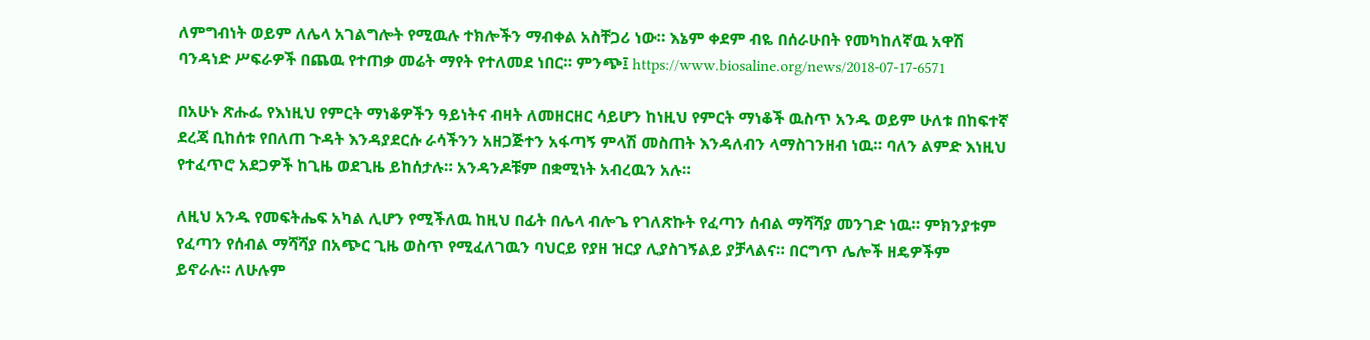ለምግብነት ወይም ለሌላ አገልግሎት የሚዉሉ ተክሎችን ማብቀል አስቸጋሪ ነው። እኔም ቀደም ብዬ በሰራሁበት የመካከለኛዉ አዋሽ ባንዳነድ ሥፍራዎች በጨዉ የተጠቃ መሬት ማየት የተለመደ ነበር። ምንጭ፤ https://www.biosaline.org/news/2018-07-17-6571

በአሁኑ ጽሑፌ የእነዚህ የምርት ማነቆዎችን ዓይነትና ብዛት ለመዘርዘር ሳይሆን ከነዚህ የምርት ማነቆች ዉስጥ አንዱ ወይም ሁለቱ በከፍተኛ ደረጃ ቢከሰቱ የበለጠ ጉዳት እንዳያደርሱ ራሳችንን አዘጋጅተን አፋጣኝ ምላሽ መስጠት እንዳለብን ላማስገንዘብ ነዉ። ባለን ልምድ እነዚህ የተፈጥሮ አደጋዎች ከጊዜ ወደጊዜ ይከሰታሉ። አንዳንዶቹም በቋሚነት አብረዉን አሉ።

ለዚህ አንዱ የመፍትሔፍ አካል ሊሆን የሚችለዉ ከዚህ በፊት በሌላ ብሎጌ የገለጽኩት የፈጣን ሰብል ማሻሻያ መንገድ ነዉ። ምክንያቱም የፈጣን የሰብል ማሻሻያ በአጭር ጊዜ ወስጥ የሚፈለገዉን ባህርይ የያዘ ዝርያ ሊያስገኝልይ ያቻላልና። በርግጥ ሌሎች ዘዴዎችም ይኖራሉ። ለሁሉም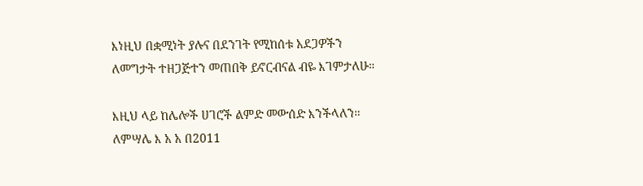እነዚህ በቋሚነት ያሉና በደንገት የሚከሰቱ አደጋዎችን ለመግታት ተዘጋጅተን መጠበቅ ይኖርብናል ብዬ እገምታለሁ።

እዚህ ላይ ከሌሎች ሀገሮች ልምድ መውሰድ እንችላለን። ለምሣሌ እ አ አ በ2011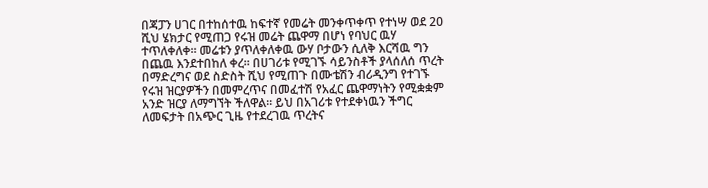በጃፓን ሀገር በተከሰተዉ ከፍተኛ የመሬት መንቀጥቀጥ የተነሣ ወደ 20 ሺህ ሄክታር የሚጠጋ የሩዝ መሬት ጨዋማ በሆነ የባህር ዉሃ ተጥለቀለቀ። መሬቱን ያጥለቀለቀዉ ውሃ ቦታውን ሲለቅ እርሻዉ ግን በጨዉ እንደተበከለ ቀረ። በሀገሪቱ የሚገኙ ሳይንስቶች ያላሰለሰ ጥረት በማድረግና ወደ ስድስት ሺህ የሚጠጉ በሙቴሽን ብሪዲንግ የተገኙ የሩዝ ዝርያዎችን በመምረጥና በመፈተሽ የአፈር ጨዋማነትን የሚቋቋም አንድ ዝርያ ለማግኘት ችለዋል። ይህ በአገሪቱ የተደቀነዉን ችግር ለመፍታት በአጭር ጊዜ የተደረገዉ ጥረትና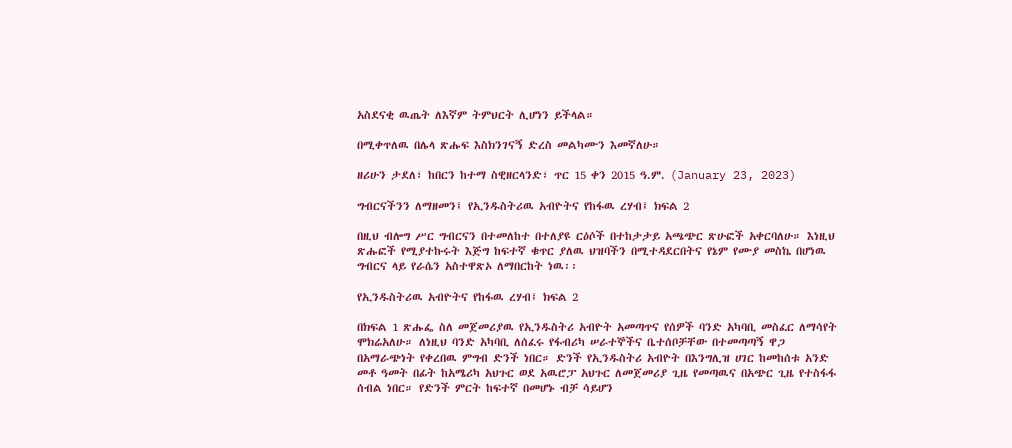አስደናቂ ዉጤት ለእኛም ትምህርት ሊሆነን ይችላል።

በሚቀጥለዉ በሌላ ጽሑፍ እስክንገናኝ ድረስ መልካሙን እመኛለሁ።

ዘሪሁን ታደለ፣ ከበርን ከተማ ስዊዘርላንድ፣ ጥር 15 ቀን 2015 ዓ.ም. (January 23, 2023)

ግብርናችንን ለማዘመን፤ የኢንዱስትሪዉ አብዮትና የከፋዉ ረሃብ፤ ክፍል 2

በዚህ ብሎግ ሥር ግብርናን በተመለከተ በተለያዩ ርዕሶች በተከታታይ አጫጭር ጽሁፎች አቀርባለሁ። እነዚህ ጽሑፎች የሚያተኩሩት እጅግ ከፍተኛ ቁጥር ያለዉ ህዝባችን በሚተዳደርበትና የኔም የሙያ መስኬ በሆነዉ ግብርና ላይ የራሴን አስተዋጽኦ ለማበርከት ነዉ፡፡

የኢንዱስትሪዉ አብዮትና የከፋዉ ረሃብ፤ ክፍል 2

በክፍል 1 ጽሑፌ ስለ መጀመሪያዉ የኢንዱስትሪ አብዮት አመጣጥና የሰዎች ባንድ አካባቢ መስፈር ለማሳየት ሞክሬአለሁ። ለነዚህ ባንድ አካባቢ ለሰፈሩ የፋብሪካ ሠራተኞችና ቤተሰቦቻቸው በተመጣጣኝ ዋጋ በአማራጭነት የቀረበዉ ምግብ ድንች ነበር። ድንች የኢንዱስትሪ አብዮት በእንግሊዝ ሀገር ከመከሰቱ አንድ መቶ ዓመት በፊት ከአሜሪካ አህጉር ወደ አዉሮፓ አህጉር ለመጀመሪያ ጊዜ የመጣዉና በአጭር ጊዜ የተስፋፋ ሰብል ነበር። የድንች ምርት ከፍተኛ በመሆኑ ብቻ ሳይሆን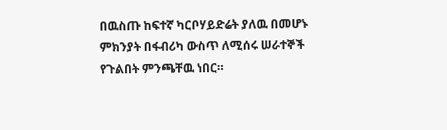በዉስጡ ከፍተኛ ካርቦሃይድሬት ያለዉ በመሆኑ ምክንያት በፋብሪካ ውስጥ ለሚሰሩ ሠራተኞች የጉልበት ምንጫቸዉ ነበር።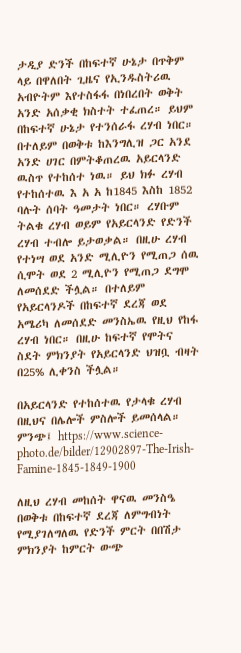ታዲያ ድንች በከፍተኛ ሁኔታ በጥቅም ላይ በዋለበት ጊዜና የኢንዱስትሪዉ አብዮትም እየተስፋፋ በነበረበት ወቅት አንድ አሰቃቂ ክስተት ተፈጠረ። ይህም በከፍተኛ ሁኔታ የተንሰራፋ ረሃብ ነበር። በተለይም በወቅቱ ከእንግሊዝ ጋር አንደ አንድ ሀገር በምትቆጠረዉ አይርላንድ ዉስጥ የተከሰተ ነዉ። ይህ ክፉ ረሃብ የተከሰተዉ እ አ አ ከ1845 እስከ 1852 ባሉት ሰባት ዓመታት ነበር። ረሃቡም ትልቁ ረሃብ ወይም የአይርላንድ የድንች ረሃብ ተብሎ ይታወቃል። በዚሁ ረሃብ የተነሣ ወደ አንድ ሚሊዮን የሚጠጋ ሰዉ ሲሞት ወደ 2 ሚሊዮን የሚጠጋ ደግሞ ለመሰደድ ችሏል። በተለይም የአይርላንዶች በከፍተኛ ደረጃ ወደ አሜሪካ ለመሰደድ መንስኤዉ የዚህ የከፋ ረሃብ ነበር። በዚሁ ከፍተኛ የሞትና ስደት ምክንያት የአይርላንድ ህዝቧ ብዛት በ25% ሊቀንስ ችሏል።

በአይርላንድ የተከሰተዉ የታላቁ ረሃብ በዚህና በሌሎች ምስሎች ይመሰላል። ምንጭ፤ https://www.science-photo.de/bilder/12902897-The-Irish-Famine-1845-1849-1900

ለዚህ ረሃብ መከሰት ዋናዉ መንስዔ በወቅቱ በከፍተኛ ደረጃ ለምግብነት የሚያገለግለዉ የድንች ምርት በበሽታ ምክንያት ከምርት ውጭ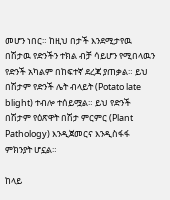መሆን ነበር። ከዚህ በታች እንደሚታየዉ በሽታዉ የድንችን ተክል ብቻ ሳይሆን የሚበላዉን የድንች አካልም በከፍተኛ ደረጃ ያጠቃል። ይህ በሽታም የድንች ሌት ብላይት (Potato late blight) ተብሎ ተሰይሟል። ይህ የድንች በሽታም የዕጽዋት በሽታ ምርምር (Plant Pathology) እንዲጀመርና እንዲስፋፋ ምክንያት ሆኗል።

ከላይ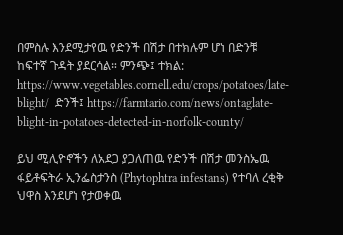በምስሉ እንደሚታየዉ የድንች በሽታ በተክሉም ሆነ በድንቹ ከፍተኛ ጉዳት ያደርሳል። ምንጭ፤ ተክል: https://www.vegetables.cornell.edu/crops/potatoes/late-blight/  ድንች፤ https://farmtario.com/news/ontaglate-blight-in-potatoes-detected-in-norfolk-county/

ይህ ሚሊዮኖችን ለአደጋ ያጋለጠዉ የድንች በሽታ መንስኤዉ ፋይቶፍትራ ኢንፌስታንስ (Phytophtra infestans) የተባለ ረቂቅ ህዋስ እንደሆነ የታወቀዉ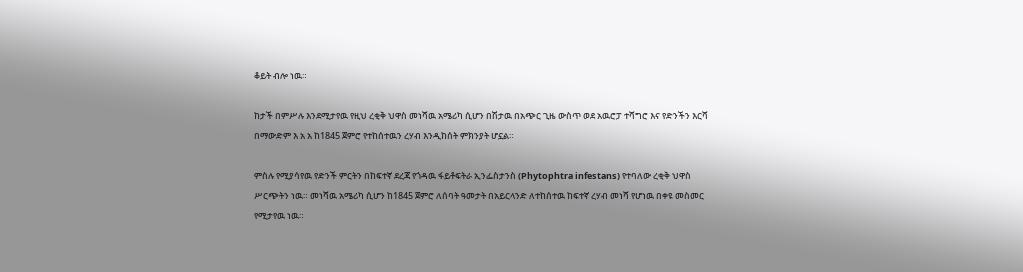ቆይት ብሎ ነዉ።

ከታች በምሥሉ እንደሚታየዉ የዚህ ረቂቅ ህዋስ መነሻዉ አሜሪካ ሲሆን በሽታዉ በአጭር ጊዜ ውስጥ ወደ አዉሮፓ ተሻግሮ እና የድንችን እርሻ በማውድም እ አ አ ከ1845 ጀምሮ የተከሰተዉን ረሃብ እንዲከሰት ምክንያት ሆኗል።

ምስሉ የሚያሳየዉ የድንች ምርትን በከፍተኛ ደረጃ የጎዳዉ ፋይቶፍትራ ኢንፌስታንስ (Phytophtra infestans) የተባለው ረቂቅ ህዋስ ሥርጭትን ነዉ። መነሻዉ አሜሪካ ሲሆን ከ1845 ጀምሮ ለሰባት ዓመታት በአይርላንድ ለተከሰተዉ ከፍተኛ ረሃብ መነሻ የሆነዉ በቀዩ መስመር የሚታየዉ ነዉ።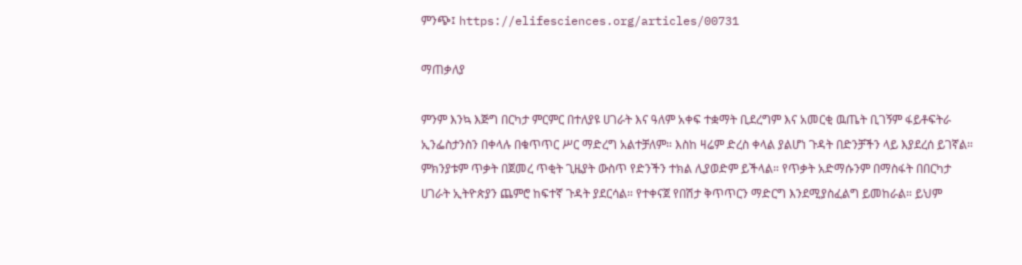ምንጭ፤ https://elifesciences.org/articles/00731

ማጠቃለያ

ምንም እንኳ እጅግ በርካታ ምርምር በተለያዩ ሀገራት እና ዓለም አቀፍ ተቋማት ቢደረግም እና አመርቂ ዉጤት ቢገኝም ፋይቶፍትራ ኢንፌስታንስን በቀላሉ በቁጥጥር ሥር ማድረግ አልተቻለም። እስከ ዛሬም ድረስ ቀላል ያልሆነ ጉዳት በድንቻችን ላይ እያደረሰ ይገኛል። ምክንያቱም ጥቃት በጀመረ ጥቂት ጊዜያት ውስጥ የድንችን ተክል ሊያወድም ይችላል። የጥቃት አድማሱንም በማስፋት በበርካታ ሀገራት ኢትዮጵያን ጨምሮ ከፍተኛ ጉዳት ያደርሳል። የተቀናጀ የበሽታ ቅጥጥርን ማድርግ እንደሚያስፈልግ ይመከራል። ይህም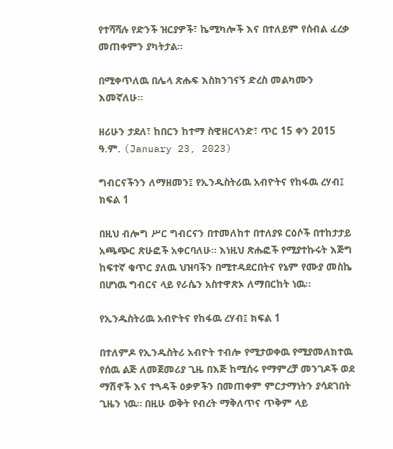የተሻሻሉ የድንች ዝርያዎች፣ ኬሚካሎች እና በተለይም የሰብል ፈረቃ መጠቀምን ያካትታል።

በሚቀጥለዉ በሌላ ጽሑፍ እስክንገናኝ ድረስ መልካሙን እመኛለሁ።

ዘሪሁን ታደለ፣ ከበርን ከተማ ስዊዘርላንድ፣ ጥር 15 ቀን 2015 ዓ.ም. (January 23, 2023)

ግብርናችንን ለማዘመን፤ የኢንዱስትሪዉ አብዮትና የከፋዉ ረሃብ፤ ክፍል 1

በዚህ ብሎግ ሥር ግብርናን በተመለከተ በተለያዩ ርዕሶች በተከታታይ አጫጭር ጽሁፎች አቀርባለሁ። እነዚህ ጽሑፎች የሚያተኩሩት እጅግ ከፍተኛ ቁጥር ያለዉ ህዝባችን በሚተዳደርበትና የኔም የሙያ መስኬ በሆነዉ ግብርና ላይ የራሴን አስተዋጽኦ ለማበርከት ነዉ፡፡

የኢንዱስትሪዉ አብዮትና የከፋዉ ረሃብ፤ ክፍል 1

በተለምዶ የኢንዱስትሪ አብዮት ተብሎ የሚታወቀዉ የሚያመለክተዉ የሰዉ ልጅ ለመጀመሪያ ጊዜ በእጅ ከሚሰሩ የማምረቻ መንገዶች ወደ ማሽኖች እና ተጓዳች ዕቃዎችን በመጠቀም ምርታማነትን ያሳደገበት ጊዜን ነዉ። በዚሁ ወቅት የብረት ማቅለጥና ጥቅም ላይ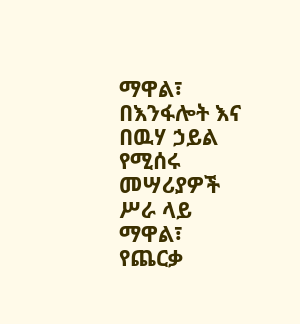ማዋል፣ በእንፋሎት እና በዉሃ ኃይል የሚሰሩ መሣሪያዎች ሥራ ላይ ማዋል፣ የጨርቃ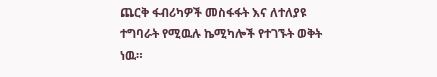ጨርቅ ፋብሪካዎች መስፋፋት እና ለተለያዩ ተግባራት የሚዉሉ ኬሚካሎች የተገኙት ወቅት ነዉ።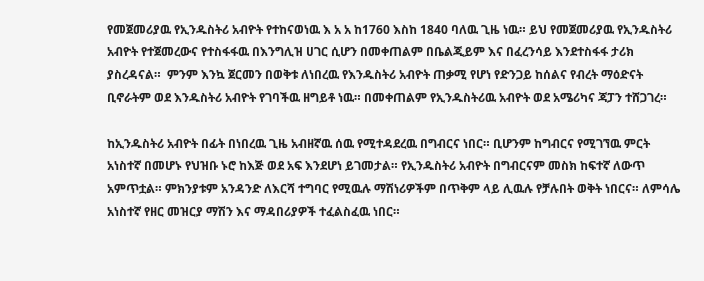የመጀመሪያዉ የኢንዱስትሪ አብዮት የተከናወነዉ እ አ አ ከ1760 እስከ 1840 ባለዉ ጊዜ ነዉ። ይህ የመጀመሪያዉ የኢንዱስትሪ አብዮት የተጀመረውና የተስፋፋዉ በእንግሊዝ ሀገር ሲሆን በመቀጠልም በቤልጂይም እና በፈረንሳይ እንደተስፋፋ ታሪክ ያስረዳናል።  ምንም እንኳ ጀርመን በወቅቱ ለነበረዉ የእንዱስትሪ አብዮት ጠቃሚ የሆነ የድንጋይ ከሰልና የብረት ማዕድናት ቢኖራትም ወደ እንዱስትሪ አብዮት የገባችዉ ዘግይቶ ነዉ። በመቀጠልም የኢንዱስትሪዉ አብዮት ወደ አሜሪካና ጃፓን ተሸጋገረ።

ከኢንዱስትሪ አብዮት በፊት በነበረዉ ጊዜ አብዘኛዉ ሰዉ የሚተዳደረዉ በግብርና ነበር። ቢሆንም ከግብርና የሚገኘዉ ምርት አነስተኛ በመሆኑ የህዝቡ ኑሮ ከእጅ ወደ አፍ እንደሆነ ይገመታል። የኢንዱስትሪ አብዮት በግብርናም መስክ ከፍተኛ ለውጥ አምጥቷል። ምክንያቱም አንዳንድ ለእርሻ ተግባር የሚዉሉ ማሽነሪዎችም በጥቅም ላይ ሊዉሉ የቻሉበት ወቅት ነበርና። ለምሳሌ አነስተኛ የዘር መዝርያ ማሽን እና ማዳበሪያዎች ተፈልስፈዉ ነበር።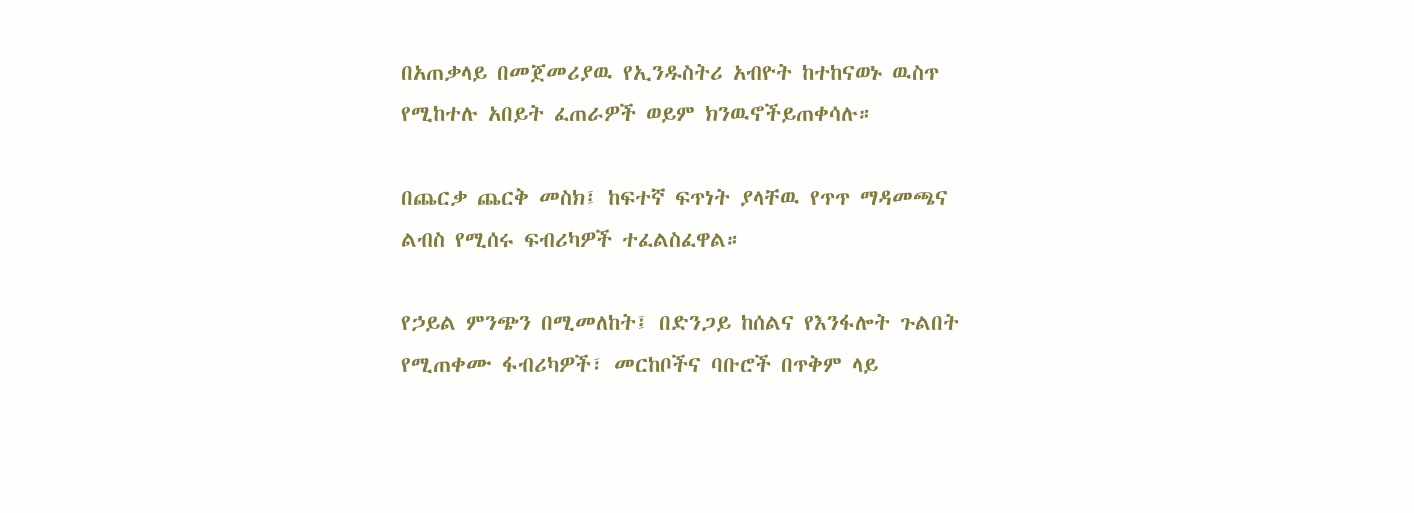በአጠቃላይ በመጀመሪያዉ የኢንዱስትሪ አብዮት ከተከናወኑ ዉስጥ የሚከተሉ አበይት ፈጠራዎች ወይም ክንዉኖችይጠቀሳሉ።

በጨርቃ ጨርቅ መስክ፤ ከፍተኛ ፍጥነት ያላቸዉ የጥጥ ማዳመጫና ልብስ የሚሰሩ ፍብሪካዎች ተፈልስፈዋል።

የኃይል ምንጭን በሚመለከት፤ በድንጋይ ከሰልና የእንፋሎት ጉልበት የሚጠቀሙ ፋብሪካዎች፣ መርከቦችና ባቡሮች በጥቅም ላይ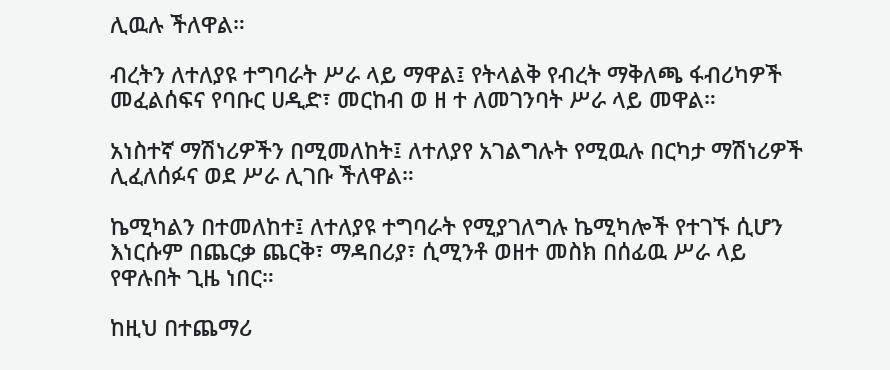ሊዉሉ ችለዋል።

ብረትን ለተለያዩ ተግባራት ሥራ ላይ ማዋል፤ የትላልቅ የብረት ማቅለጫ ፋብሪካዎች መፈልሰፍና የባቡር ሀዲድ፣ መርከብ ወ ዘ ተ ለመገንባት ሥራ ላይ መዋል።

አነስተኛ ማሽነሪዎችን በሚመለከት፤ ለተለያየ አገልግሉት የሚዉሉ በርካታ ማሽነሪዎች ሊፈለሰፉና ወደ ሥራ ሊገቡ ችለዋል።

ኬሚካልን በተመለከተ፤ ለተለያዩ ተግባራት የሚያገለግሉ ኬሚካሎች የተገኙ ሲሆን እነርሱም በጨርቃ ጨርቅ፣ ማዳበሪያ፣ ሲሚንቶ ወዘተ መስክ በሰፊዉ ሥራ ላይ የዋሉበት ጊዜ ነበር።

ከዚህ በተጨማሪ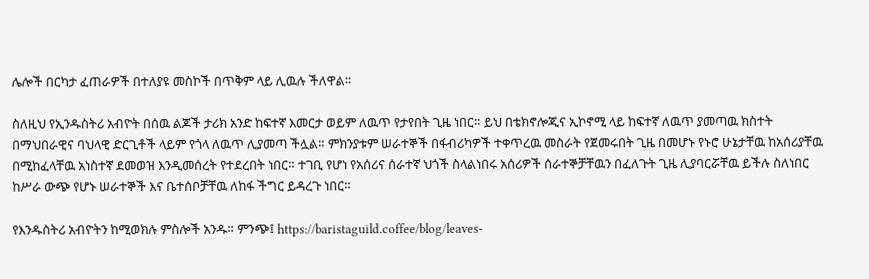ሌሎች በርካታ ፈጠራዎች በተለያዩ መስኮች በጥቅም ላይ ሊዉሉ ችለዋል።

ስለዚህ የኢንዱስትሪ አብዮት በሰዉ ልጆች ታሪክ አንድ ከፍተኛ እመርታ ወይም ለዉጥ የታየበት ጊዜ ነበር። ይህ በቴክኖሎጂና ኢኮኖሚ ላይ ከፍተኛ ለዉጥ ያመጣዉ ክስተት በማህበራዊና ባህላዊ ድርጊቶች ላይም የጎላ ለዉጥ ሊያመጣ ችሏል። ምክንያቱም ሠራተኞች በፋብሪካዎች ተቀጥረዉ መስራት የጀመሩበት ጊዜ በመሆኑ የኑሮ ሁኔታቸዉ ከአሰሪያቸዉ በሚከፈላቸዉ አነስተኛ ደመወዝ እንዲመሰረት የተደረበት ነበር። ተገቢ የሆነ የአሰሪና ሰራተኛ ህጎች ስላልነበሩ አሰሪዎች ሰራተኞቻቸዉን በፈለጉት ጊዜ ሊያባርሯቸዉ ይችሉ ስለነበር ከሥራ ውጭ የሆኑ ሠራተኞች እና ቤተሰቦቻቸዉ ለከፋ ችግር ይዳረጉ ነበር።

የእንዱስትሪ አብዮትን ከሚወክሉ ምስሎች አንዱ። ምንጭ፤ https://baristaguild.coffee/blog/leaves-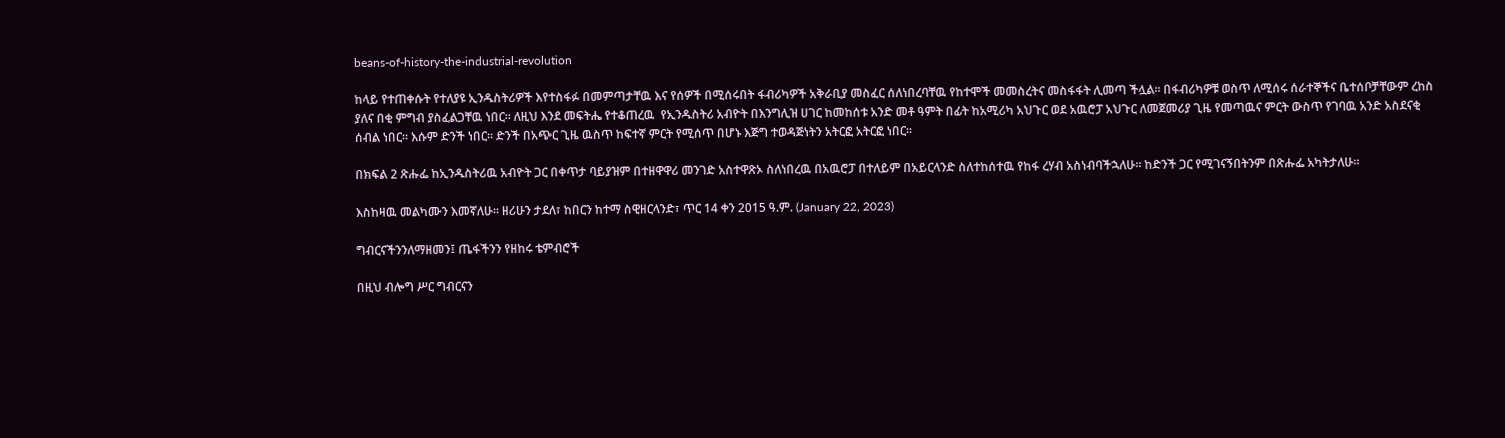beans-of-history-the-industrial-revolution

ከላይ የተጠቀሱት የተለያዩ ኢንዱስትሪዎች እየተስፋፉ በመምጣታቸዉ እና የሰዎች በሚሰሩበት ፋብሪካዎች አቅራቢያ መስፈር ሰለነበረባቸዉ የከተሞች መመስረትና መስፋፋት ሊመጣ ችሏል። በፋብሪካዎቹ ወስጥ ለሚሰሩ ሰራተኞችና ቤተሰቦቻቸውም ረከስ ያለና በቂ ምግብ ያስፈልጋቸዉ ነበር። ለዚህ እንደ መፍትሔ የተቆጠረዉ  የኢንዱስትሪ አብዮት በእንግሊዝ ሀገር ከመከሰቱ አንድ መቶ ዓምት በፊት ከአሚሪካ አህጉር ወደ አዉሮፓ አህጉር ለመጀመሪያ ጊዜ የመጣዉና ምርት ውስጥ የገባዉ አንድ አስደናቂ ሰብል ነበር። እሱም ድንች ነበር። ድንች በአጭር ጊዜ ዉስጥ ከፍተኛ ምርት የሚሰጥ በሆኑ እጅግ ተወዳጅነትን አትርፎ አትርፎ ነበር።

በክፍል 2 ጽሑፌ ከኢንዱስትሪዉ አብዮት ጋር በቀጥታ ባይያዝም በተዘዋዋሪ መንገድ አስተዋጽኦ ስለነበረዉ በአዉሮፓ በተለይም በአይርላንድ ስለተከሰተዉ የከፋ ረሃብ አስነብባችኋለሁ። ከድንች ጋር የሚገናኝበትንም በጽሑፌ አካትታለሁ።

እስከዛዉ መልካሙን እመኛለሁ። ዘሪሁን ታደለ፣ ከበርን ከተማ ስዊዘርላንድ፣ ጥር 14 ቀን 2015 ዓ.ም. (January 22, 2023)

ግብርናችንንለማዘመን፤ ጤፋችንን የዘከሩ ቴምብሮች

በዚህ ብሎግ ሥር ግብርናን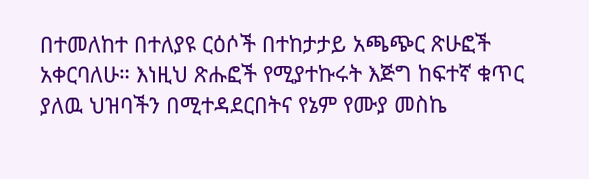በተመለከተ በተለያዩ ርዕሶች በተከታታይ አጫጭር ጽሁፎች አቀርባለሁ። እነዚህ ጽሑፎች የሚያተኩሩት እጅግ ከፍተኛ ቁጥር ያለዉ ህዝባችን በሚተዳደርበትና የኔም የሙያ መስኬ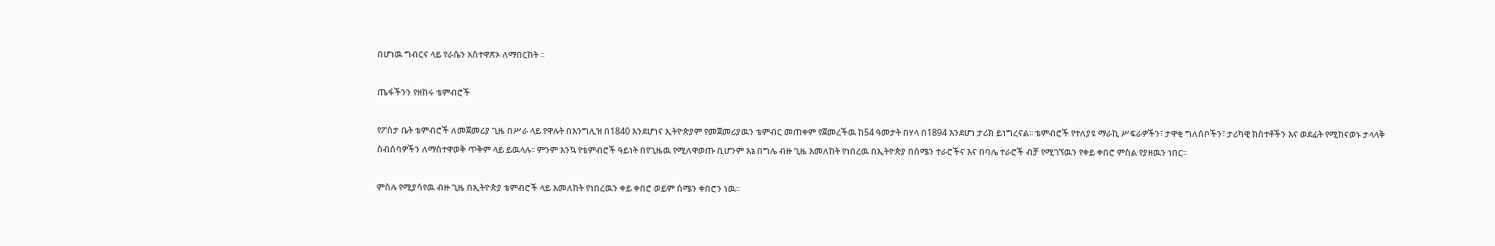በሆነዉ ግብርና ላይ የራሴን አስተዋጽኦ ለማበርከት ፡፡

ጤፋችንን የዘከሩ ቴምብሮች

የፖስታ ቤት ቴምብሮች ለመጀመሪያ ጊዜ በሥራ ላይ የዋሉት በእንግሊዝ በ1840 እንደሆነና ኢትዮጵያም የመጀመሪያዉን ቴምብር መጠቀም የጀመረችዉ ከ54 ዓመታት በሃላ በ1894 እንደሆነ ታሪክ ይነግረናል፡፡ ቴምብሮች የተለያዩ ማራኪ ሥፍራዎችን፣ ታዋቂ ግለሰቦችን፣ ታሪካዊ ክስተቶችን እና ወደፊት የሚከናወኑ ታላላቅ ስብሰባዎችን ለማስተዋወቅ ጥቅም ላይ ይዉላሉ፡፡ ምንም እንኳ የቴምብሮች ዓይነት በየጊዜዉ የሚለዋወጡ ቢሆንም እኔ በግሌ ብዙ ጊዜ እመለከት የነበረዉ በኢትዮጵያ በሰሜን ተራሮችና እና በባሌ ተራሮች ብቻ የሚገኘዉን የቀይ ቀበሮ ምስል የያዘዉን ነበር፡፡

ምስሉ የሚያሳየዉ ብዙ ጊዜ በኢትዮጵያ ቴምብሮች ላይ እመለከት የነበረዉን ቀይ ቀበሮ ወይም ሰሜን ቀበሮን ነዉ፡፡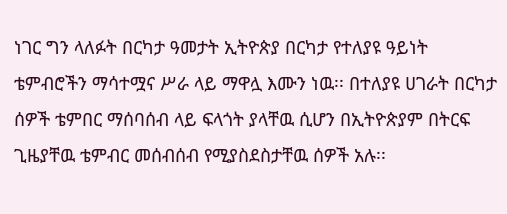ነገር ግን ላለፉት በርካታ ዓመታት ኢትዮጵያ በርካታ የተለያዩ ዓይነት ቴምብሮችን ማሳተሟና ሥራ ላይ ማዋሏ እሙን ነዉ፡፡ በተለያዩ ሀገራት በርካታ ሰዎች ቴምበር ማሰባሰብ ላይ ፍላጎት ያላቸዉ ሲሆን በኢትዮጵያም በትርፍ ጊዜያቸዉ ቴምብር መሰብሰብ የሚያስደስታቸዉ ሰዎች አሉ፡፡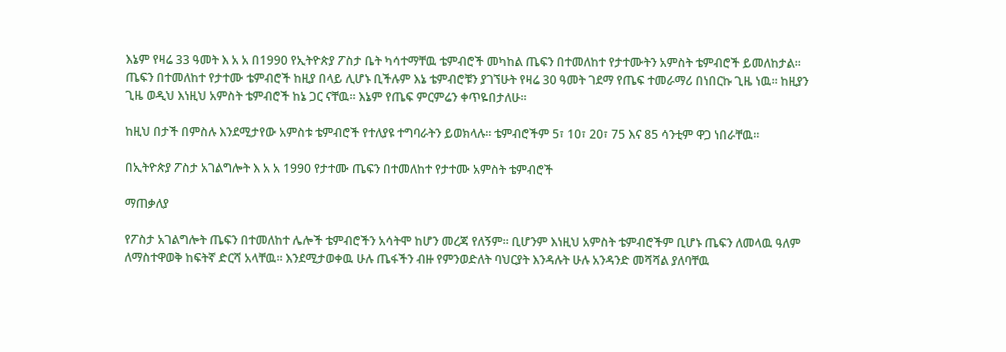እኔም የዛሬ 33 ዓመት እ አ አ በ1990 የኢትዮጵያ ፖስታ ቤት ካሳተማቸዉ ቴምብሮች መካከል ጤፍን በተመለከተ የታተሙትን አምስት ቴምብሮች ይመለከታል፡፡ ጤፍን በተመለከተ የታተሙ ቴምብሮች ከዚያ በላይ ሊሆኑ ቢችሉም እኔ ቴምብሮቹን ያገኘሁት የዛሬ 30 ዓመት ገደማ የጤፍ ተመራማሪ በነበርኩ ጊዜ ነዉ፡፡ ከዚያን ጊዜ ወዲህ እነዚህ አምስት ቴምብሮች ከኔ ጋር ናቸዉ፡፡ እኔም የጤፍ ምርምሬን ቀጥዬበታለሁ፡፡

ከዚህ በታች በምስሉ እንደሚታየው አምስቱ ቴምብሮች የተለያዩ ተግባራትን ይወክላሉ፡፡ ቴምብሮችም 5፣ 10፣ 20፣ 75 እና 85 ሳንቲም ዋጋ ነበራቸዉ፡፡

በኢትዮጵያ ፖስታ አገልግሎት እ አ አ 1990 የታተሙ ጤፍን በተመለከተ የታተሙ አምስት ቴምብሮች

ማጠቃለያ

የፖስታ አገልግሎት ጤፍን በተመለከተ ሌሎች ቴምብሮችን አሳትሞ ከሆን መረጃ የለኝም፡፡ ቢሆንም እነዚህ አምስት ቴምብሮችም ቢሆኑ ጤፍን ለመላዉ ዓለም ለማስተዋወቅ ከፍትኛ ድርሻ አላቸዉ፡፡ እንደሚታወቀዉ ሁሉ ጤፋችን ብዙ የምንወድለት ባህርያት እንዳሉት ሁሉ አንዳንድ መሻሻል ያለባቸዉ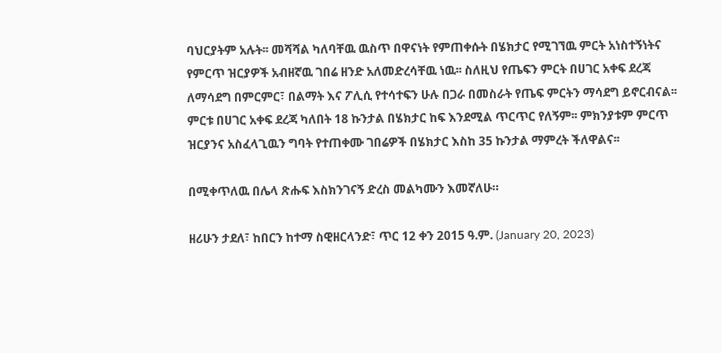ባህርያትም አሉት፡፡ መሻሻል ካለባቸዉ ዉስጥ በዋናነት የምጠቀሱት በሄክታር የሚገኘዉ ምርት አነስተኝነትና የምርጥ ዝርያዎች አብዘኛዉ ገበሬ ዘንድ አለመድረሳቸዉ ነዉ፡፡ ስለዚህ የጤፍን ምርት በሀገር አቀፍ ደረጃ ለማሳደግ በምርምር፣ በልማት እና ፖሊሲ የተሳተፍን ሁሉ በጋራ በመስራት የጤፍ ምርትን ማሳደግ ይኖርብናል፡፡ ምርቱ በሀገር አቀፍ ደረጃ ካለበት 18 ኩንታል በሄክታር ከፍ እንደሚል ጥርጥር የለኝም፡፡ ምክንያቱም ምርጥ ዝርያንና አስፈላጊዉን ግባት የተጠቀሙ ገበሬዎች በሄክታር እስከ 35 ኩንታል ማምረት ችለዋልና፡፡

በሚቀጥለዉ በሌላ ጽሑፍ እስክንገናኝ ድረስ መልካሙን እመኛለሁ።

ዘሪሁን ታደለ፣ ከበርን ከተማ ስዊዘርላንድ፣ ጥር 12 ቀን 2015 ዓ.ም. (January 20, 2023)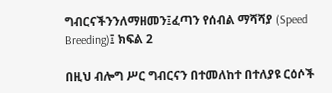ግብርናችንንለማዘመን፤ፈጣን የሰብል ማሻሻያ (Speed Breeding)፤ ክፍል 2

በዚህ ብሎግ ሥር ግብርናን በተመለከተ በተለያዩ ርዕሶች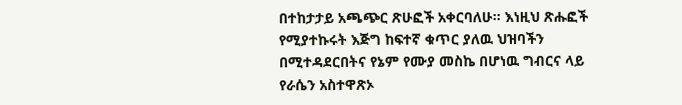በተከታታይ አጫጭር ጽሁፎች አቀርባለሁ። እነዚህ ጽሑፎች የሚያተኩሩት እጅግ ከፍተኛ ቁጥር ያለዉ ህዝባችን በሚተዳደርበትና የኔም የሙያ መስኬ በሆነዉ ግብርና ላይ የራሴን አስተዋጽኦ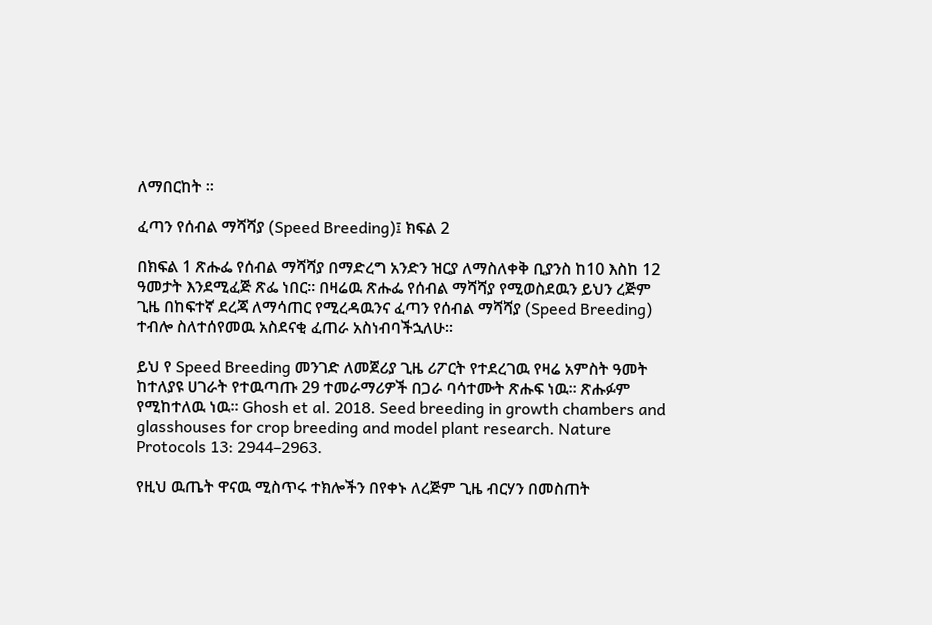ለማበርከት ፡፡

ፈጣን የሰብል ማሻሻያ (Speed Breeding)፤ ክፍል 2

በክፍል 1 ጽሑፌ የሰብል ማሻሻያ በማድረግ አንድን ዝርያ ለማስለቀቅ ቢያንስ ከ10 እስከ 12 ዓመታት እንደሚፈጅ ጽፌ ነበር። በዛሬዉ ጽሑፌ የሰብል ማሻሻያ የሚወስደዉን ይህን ረጅም ጊዜ በከፍተኛ ደረጃ ለማሳጠር የሚረዳዉንና ፈጣን የሰብል ማሻሻያ (Speed Breeding) ተብሎ ስለተሰየመዉ አስደናቂ ፈጠራ አስነብባችኋለሁ።

ይህ የ Speed Breeding መንገድ ለመጀሪያ ጊዜ ሪፖርት የተደረገዉ የዛሬ አምስት ዓመት ከተለያዩ ሀገራት የተዉጣጡ 29 ተመራማሪዎች በጋራ ባሳተሙት ጽሑፍ ነዉ። ጽሑፉም የሚከተለዉ ነዉ፡፡ Ghosh et al. 2018. Seed breeding in growth chambers and glasshouses for crop breeding and model plant research. Nature Protocols 13: 2944–2963.

የዚህ ዉጤት ዋናዉ ሚስጥሩ ተክሎችን በየቀኑ ለረጅም ጊዜ ብርሃን በመስጠት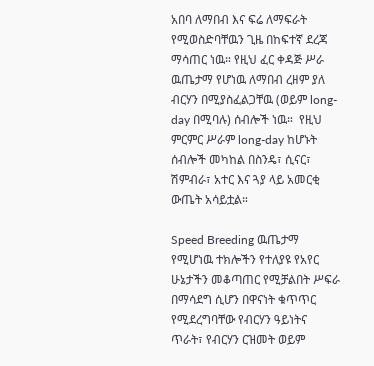አበባ ለማበብ እና ፍሬ ለማፍራት የሚወስድባቸዉን ጊዜ በከፍተኛ ደረጃ ማሳጠር ነዉ። የዚህ ፈር ቀዳጅ ሥራ ዉጤታማ የሆነዉ ለማበብ ረዘም ያለ ብርሃን በሚያስፈልጋቸዉ (ወይም long-day በሚባሉ) ሰብሎች ነዉ።  የዚህ ምርምር ሥራም long-day ከሆኑት ሰብሎች መካከል በስንዴ፣ ሲናር፣ ሽምብራ፣ አተር እና ጓያ ላይ አመርቂ ውጤት አሳይቷል።

Speed Breeding ዉጤታማ የሚሆነዉ ተክሎችን የተለያዩ የአየር ሁኔታችን መቆጣጠር የሚቻልበት ሥፍራ በማሳደግ ሲሆን በዋናነት ቁጥጥር የሚደረግባቸው የብርሃን ዓይነትና ጥራት፣ የብርሃን ርዝመት ወይም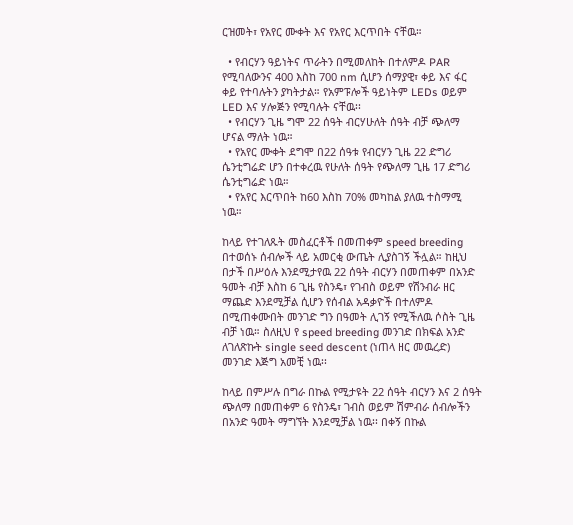ርዝመት፣ የአየር ሙቀት እና የአየር እርጥበት ናቸዉ።

  • የብርሃን ዓይነትና ጥራትን በሚመለከት በተለምዶ PAR የሚባለውንና 400 እስከ 700 nm ሲሆን ሰማያዊ፣ ቀይ እና ፋር ቀይ የተባሉትን ያካትታል። የአምፑሎች ዓይነትም LEDs ወይም LED እና ሃሎጅን የሚባሉት ናቸዉ፡፡
  • የብርሃን ጊዜ ግሞ 22 ሰዓት ብርሃሁለት ሰዓት ብቻ ጭለማ ሆናል ማለት ነዉ።
  • የአየር ሙቀት ደግሞ በ22 ሰዓቱ የብርሃን ጊዜ 22 ድግሪ ሴንቲግሬድ ሆን በተቀረዉ የሁለት ሰዓት የጭለማ ጊዜ 17 ድግሪ ሴንቲግሬድ ነዉ።
  • የአየር እርጥበት ከ60 እስከ 70% መካከል ያለዉ ተስማሚ ነዉ።

ከላይ የተገለጹት መስፈርቶች በመጠቀም speed breeding በተወሰኑ ሰብሎች ላይ አመርቂ ውጤት ሊያስገኝ ችሏል። ከዚህ በታች በሥዕሉ እንደሚታየዉ 22 ሰዓት ብርሃን በመጠቀም በአንድ ዓመት ብቻ እስከ 6 ጊዜ የስንዴ፣ የገብስ ወይም የሽንብራ ዘር ማጨድ እንደሚቻል ሲሆን የሰብል አዳቃዮች በተለምዶ በሚጠቀሙበት መንገድ ግን በዓመት ሊገኝ የሚችለዉ ሶስት ጊዜ ብቻ ነዉ። ስለዚህ የ speed breeding መንገድ በክፍል አንድ ለገለጽኩት single seed descent (ነጠላ ዘር መዉረድ) መንገድ እጅግ አመቺ ነዉ፡፡

ከላይ በምሥሉ በግራ በኩል የሚታዩት 22 ሰዓት ብርሃን እና 2 ሰዓት ጭለማ በመጠቀም 6 የስንዴ፣ ገብስ ወይም ሽምብራ ሰብሎችን በአንድ ዓመት ማግኘት እንደሚቻል ነዉ፡፡ በቀኝ በኩል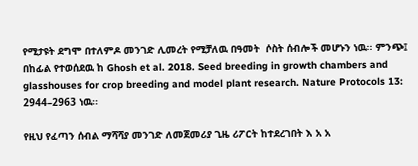የሚታዩት ደግሞ በተለምዶ መንገድ ሊመረት የሚቻለዉ በዓመት  ሶስት ሰብሎች መሆኑን ነዉ፡፡ ምንጭ፤ በከፊል የተወሰደዉ ከ Ghosh et al. 2018. Seed breeding in growth chambers and glasshouses for crop breeding and model plant research. Nature Protocols 13: 2944–2963 ነዉ፡፡

የዚህ የፈጣን ሰብል ማሻሻያ መንገድ ለመጀመሪያ ጊዜ ሪፖርት ከተደረገበት እ አ አ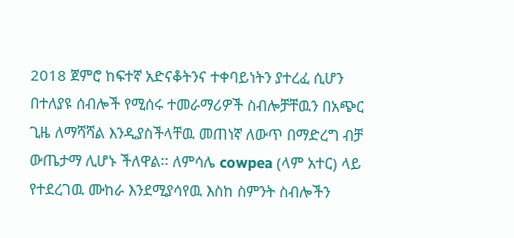2018 ጀምሮ ከፍተኛ አድናቆትንና ተቀባይነትን ያተረፈ ሲሆን በተለያዩ ሰብሎች የሚሰሩ ተመራማሪዎች ስብሎቻቸዉን በአጭር ጊዜ ለማሻሻል እንዲያስችላቸዉ መጠነኛ ለውጥ በማድረግ ብቻ ውጤታማ ሊሆኑ ችለዋል፡፡ ለምሳሌ cowpea (ላም አተር) ላይ የተደረገዉ ሙከራ እንደሚያሳየዉ እስከ ስምንት ስብሎችን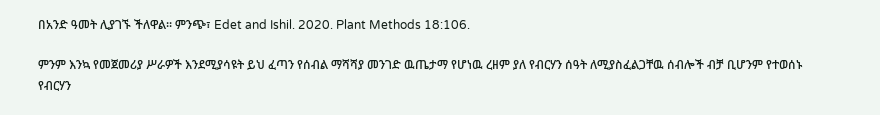በአንድ ዓመት ሊያገኙ ችለዋል፡፡ ምንጭ፣ Edet and Ishil. 2020. Plant Methods 18:106.

ምንም እንኳ የመጀመሪያ ሥራዎች እንደሚያሳዩት ይህ ፈጣን የሰብል ማሻሻያ መንገድ ዉጤታማ የሆነዉ ረዘም ያለ የብርሃን ሰዓት ለሚያስፈልጋቸዉ ሰብሎች ብቻ ቢሆንም የተወሰኑ የብርሃን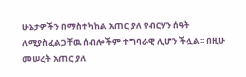ሁኔታዎችን በማስተካከል አጠር ያለ የብርሃን ሰዓት ለሚያስፈልጋቸዉ ሰብሎችም ተግባራዊ ሊሆን ችሏል፡፡ በዚሁ መሠረት አጠር ያለ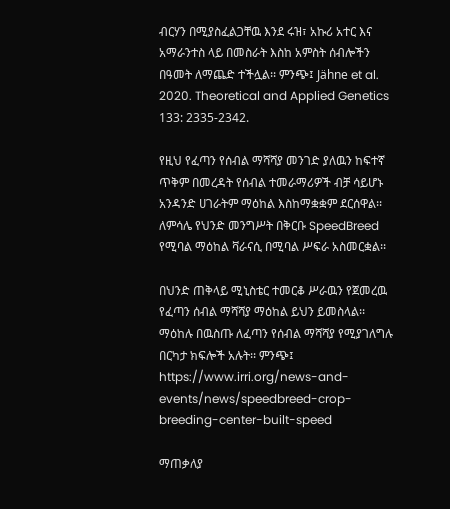ብርሃን በሚያስፈልጋቸዉ እንደ ሩዝ፣ አኩሪ አተር እና አማራንተስ ላይ በመስራት እስከ አምስት ሰብሎችን በዓመት ለማጨድ ተችሏል፡፡ ምንጭ፤ Jähne et al. 2020. Theoretical and Applied Genetics 133: 2335-2342.

የዚህ የፈጣን የሰብል ማሻሻያ መንገድ ያለዉን ከፍተኛ ጥቅም በመረዳት የሰብል ተመራማሪዎች ብቻ ሳይሆኑ አንዳንድ ሀገራትም ማዕከል እስከማቋቋም ደርሰዋል፡፡ ለምሳሌ የህንድ መንግሥት በቅርቡ SpeedBreed የሚባል ማዕከል ቫራናሲ በሚባል ሥፍራ አስመርቋል፡፡

በህንድ ጠቅላይ ሚኒስቴር ተመርቆ ሥራዉን የጀመረዉ የፈጣን ሰብል ማሻሻያ ማዕከል ይህን ይመስላል፡፡ ማዕከሉ በዉስጡ ለፈጣን የሰብል ማሻሻያ የሚያገለግሉ በርካታ ክፍሎች አሉት፡፡ ምንጭ፤ https://www.irri.org/news-and-events/news/speedbreed-crop-breeding-center-built-speed

ማጠቃለያ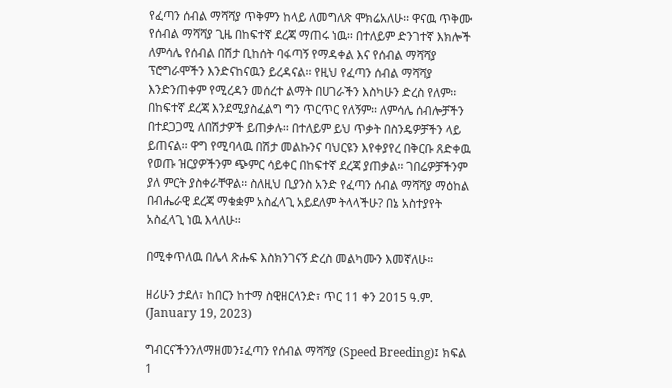የፈጣን ሰብል ማሻሻያ ጥቅምን ከላይ ለመግለጽ ሞክሬአለሁ፡፡ ዋናዉ ጥቅሙ የሰብል ማሻሻያ ጊዜ በከፍተኛ ደረጃ ማጠሩ ነዉ፡፡ በተለይም ድንገተኛ እክሎች ለምሳሌ የሰብል በሽታ ቢከሰት ባፋጣኝ የማዳቀል እና የሰብል ማሻሻያ ፕሮግራሞችን እንድናከናዉን ይረዳናል፡፡ የዚህ የፈጣን ሰብል ማሻሻያ እንድንጠቀም የሚረዳን መሰረተ ልማት በሀገራችን እስካሁን ድረስ የለም፡፡ በከፍተኛ ደረጃ እንደሚያስፈልግ ግን ጥርጥር የለኝም፡፡ ለምሳሌ ሰብሎቻችን በተደጋጋሚ ለበሽታዎች ይጠቃሉ፡፡ በተለይም ይህ ጥቃት በስንዴዎቻችን ላይ ይጠናል፡፡ ዋግ የሚባላዉ በሽታ መልኩንና ባህርዩን እየቀያየረ በቅርቡ ጸድቀዉ የወጡ ዝርያዎችንም ጭምር ሳይቀር በከፍተኛ ደረጃ ያጠቃል፡፡ ገበሬዎቻችንም ያለ ምርት ያስቀራቸዋል፡፡ ስለዚህ ቢያንስ አንድ የፈጣን ሰብል ማሻሻያ ማዕከል በብሔራዊ ደረጃ ማቁቋም አስፈላጊ አይደለም ትላላችሁ? በኔ አስተያየት አስፈላጊ ነዉ እላለሁ፡፡

በሚቀጥለዉ በሌላ ጽሑፍ እስክንገናኝ ድረስ መልካሙን እመኛለሁ።

ዘሪሁን ታደለ፣ ከበርን ከተማ ስዊዘርላንድ፣ ጥር 11 ቀን 2015 ዓ.ም. (January 19, 2023)

ግብርናችንንለማዘመን፤ፈጣን የሰብል ማሻሻያ (Speed Breeding)፤ ክፍል 1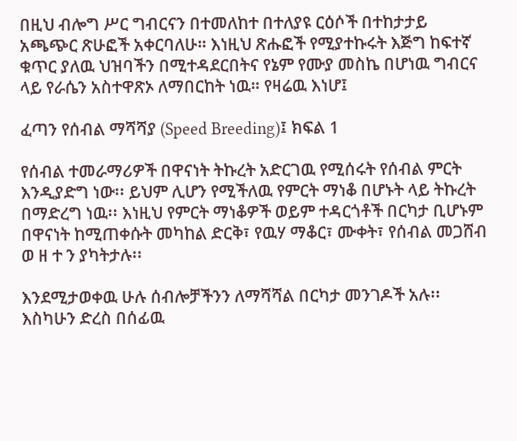በዚህ ብሎግ ሥር ግብርናን በተመለከተ በተለያዩ ርዕሶች በተከታታይ አጫጭር ጽሁፎች አቀርባለሁ። እነዚህ ጽሑፎች የሚያተኩሩት እጅግ ከፍተኛ ቁጥር ያለዉ ህዝባችን በሚተዳደርበትና የኔም የሙያ መስኬ በሆነዉ ግብርና ላይ የራሴን አስተዋጽኦ ለማበርከት ነዉ። የዛሬዉ እነሆ፤

ፈጣን የሰብል ማሻሻያ (Speed Breeding)፤ ክፍል 1

የሰብል ተመራማሪዎች በዋናነት ትኩረት አድርገዉ የሚሰሩት የሰብል ምርት እንዲያድግ ነው፡፡ ይህም ሊሆን የሚችለዉ የምርት ማነቆ በሆኑት ላይ ትኩረት በማድረግ ነዉ፡፡ እነዚህ የምርት ማነቆዎች ወይም ተዳርጎቶች በርካታ ቢሆኑም በዋናነት ከሚጠቀሱት መካከል ድርቅ፣ የዉሃ ማቆር፣ ሙቀት፣ የሰብል መጋሸብ ወ ዘ ተ ን ያካትታሉ፡፡

እንደሚታወቀዉ ሁሉ ሰብሎቻችንን ለማሻሻል በርካታ መንገዶች አሉ፡፡ እስካሁን ድረስ በሰፊዉ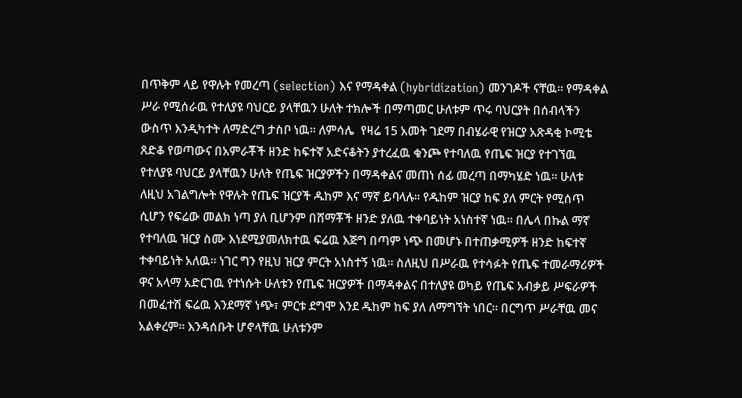በጥቅም ላይ የዋሉት የመረጣ (selection) እና የማዳቀል (hybridization) መንገዶች ናቸዉ፡፡ የማዳቀል ሥራ የሚሰራዉ የተለያዩ ባህርይ ያላቸዉን ሁለት ተክሎች በማጣመር ሁለቱም ጥሩ ባህርያት በሰብላችን ውስጥ እንዲካተት ለማድረግ ታስቦ ነዉ፡፡ ለምሳሌ  የዛሬ 15 አመት ገደማ በብሄራዊ የዝርያ አጽዳቂ ኮሚቴ ጸድቆ የወጣውና በአምራቾች ዘንድ ከፍተኛ አድናቆትን ያተረፈዉ ቁንጮ የተባለዉ የጤፍ ዝርያ የተገኘዉ የተለያዩ ባህርይ ያላቸዉን ሁለት የጤፍ ዝርያዎችን በማዳቀልና መጠነ ሰፊ መረጣ በማካሄድ ነዉ፡፡ ሁለቱ ለዚህ አገልግሎት የዋሉት የጤፍ ዝርያች ዱከም እና ማኛ ይባላሉ፡፡ የዱከም ዝርያ ከፍ ያለ ምርት የሚሰጥ ሲሆን የፍሬው መልክ ነጣ ያለ ቢሆንም በሸማቾች ዘንድ ያለዉ ተቀባይነት አነስተኛ ነዉ፡፡ በሌላ በኩል ማኛ የተባለዉ ዝርያ ስሙ እነደሚያመለክተዉ ፍሬዉ እጅግ በጣም ነጭ በመሆኑ በተጠቃሚዎች ዘንድ ከፍተኛ ተቀባይነት አለዉ፡፡ ነገር ግን የዚህ ዝርያ ምርት አነስተኝ ነዉ፡፡ ስለዚህ በሥራዉ የተሳፉት የጤፍ ተመራማሪዎች ዋና አላማ አድርገዉ የተነሱት ሁለቱን የጤፍ ዝርያዎች በማዳቀልና በተለያዩ ወካይ የጤፍ አብቃይ ሥፍራዎች በመፈተሽ ፍሬዉ እንደማኛ ነጭ፣ ምርቱ ደግሞ እንደ ዱከም ከፍ ያለ ለማግኘት ነበር፡፡ በርግጥ ሥራቸዉ መና አልቀረም፡፡ እንዳሰቡት ሆኖላቸዉ ሁለቱንም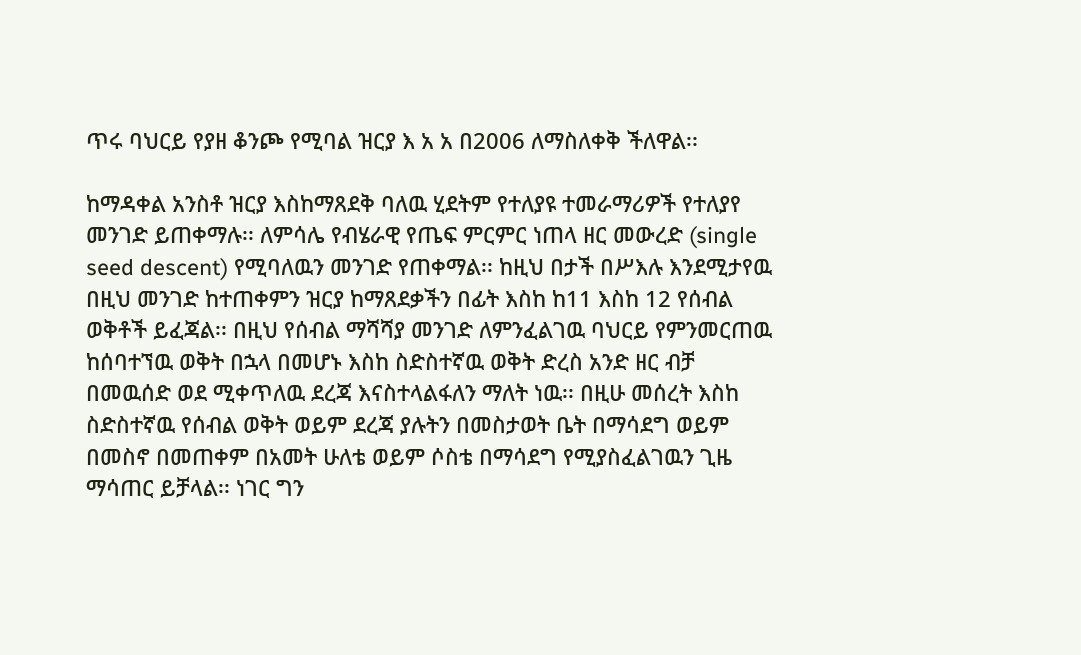ጥሩ ባህርይ የያዘ ቆንጮ የሚባል ዝርያ እ አ አ በ2006 ለማስለቀቅ ችለዋል፡፡

ከማዳቀል አንስቶ ዝርያ እስከማጸደቅ ባለዉ ሂደትም የተለያዩ ተመራማሪዎች የተለያየ መንገድ ይጠቀማሉ፡፡ ለምሳሌ የብሄራዊ የጤፍ ምርምር ነጠላ ዘር መውረድ (single seed descent) የሚባለዉን መንገድ የጠቀማል፡፡ ከዚህ በታች በሥእሉ እንደሚታየዉ በዚህ መንገድ ከተጠቀምን ዝርያ ከማጸደቃችን በፊት እስከ ከ11 እስከ 12 የሰብል ወቅቶች ይፈጃል፡፡ በዚህ የሰብል ማሻሻያ መንገድ ለምንፈልገዉ ባህርይ የምንመርጠዉ ከሰባተኘዉ ወቅት በኋላ በመሆኑ እስከ ስድስተኛዉ ወቅት ድረስ አንድ ዘር ብቻ በመዉሰድ ወደ ሚቀጥለዉ ደረጃ እናስተላልፋለን ማለት ነዉ፡፡ በዚሁ መሰረት እስከ ስድስተኛዉ የሰብል ወቅት ወይም ደረጃ ያሉትን በመስታወት ቤት በማሳደግ ወይም በመስኖ በመጠቀም በአመት ሁለቴ ወይም ሶስቴ በማሳደግ የሚያስፈልገዉን ጊዜ ማሳጠር ይቻላል፡፡ ነገር ግን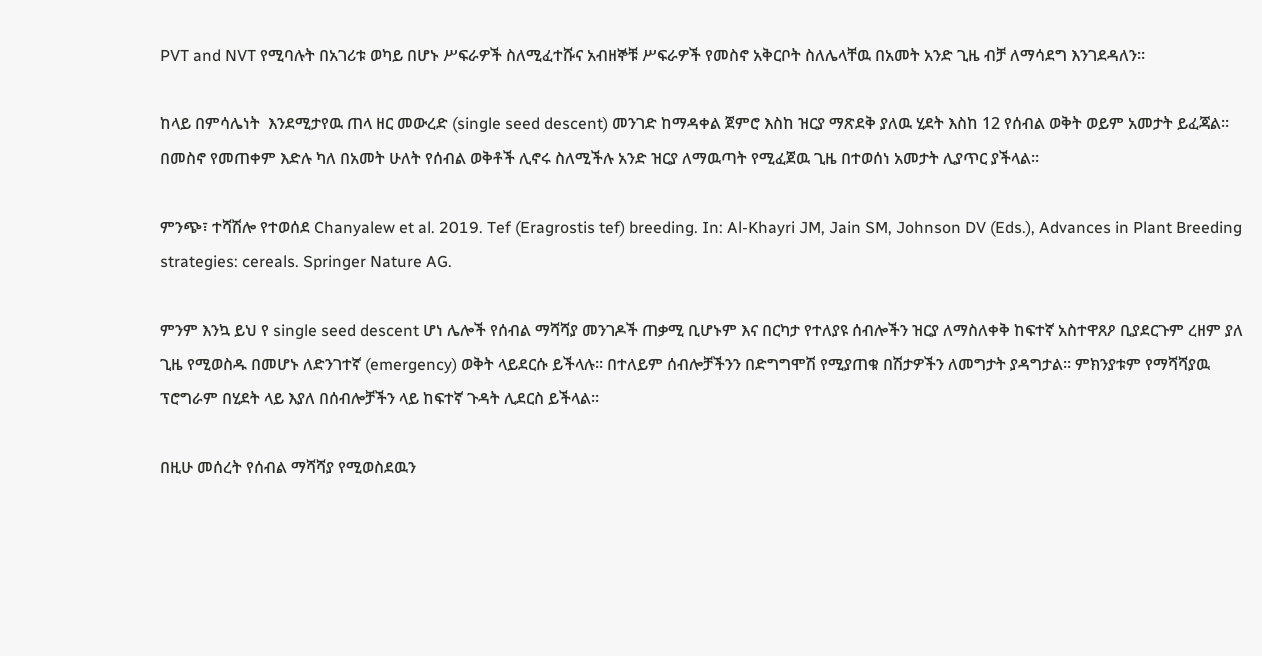PVT and NVT የሚባሉት በአገሪቱ ወካይ በሆኑ ሥፍራዎች ስለሚፈተሹና አብዘኞቹ ሥፍራዎች የመስኖ አቅርቦት ስለሌላቸዉ በአመት አንድ ጊዜ ብቻ ለማሳደግ እንገደዳለን፡፡

ከላይ በምሳሌነት  እንደሚታየዉ ጠላ ዘር መውረድ (single seed descent) መንገድ ከማዳቀል ጀምሮ እስከ ዝርያ ማጽደቅ ያለዉ ሂደት እስከ 12 የሰብል ወቅት ወይም አመታት ይፈጃል፡፡ በመስኖ የመጠቀም እድሉ ካለ በአመት ሁለት የሰብል ወቅቶች ሊኖሩ ስለሚችሉ አንድ ዝርያ ለማዉጣት የሚፈጀዉ ጊዜ በተወሰነ አመታት ሊያጥር ያችላል፡፡

ምንጭ፣ ተሻሽሎ የተወሰደ Chanyalew et al. 2019. Tef (Eragrostis tef) breeding. In: Al-Khayri JM, Jain SM, Johnson DV (Eds.), Advances in Plant Breeding strategies: cereals. Springer Nature AG.

ምንም እንኳ ይህ የ single seed descent ሆነ ሌሎች የሰብል ማሻሻያ መንገዶች ጠቃሚ ቢሆኑም እና በርካታ የተለያዩ ሰብሎችን ዝርያ ለማስለቀቅ ከፍተኛ አስተዋጸዖ ቢያደርጉም ረዘም ያለ ጊዜ የሚወስዱ በመሆኑ ለድንገተኛ (emergency) ወቅት ላይደርሱ ይችላሉ፡፡ በተለይም ሰብሎቻችንን በድግግሞሽ የሚያጠቁ በሽታዎችን ለመግታት ያዳግታል፡፡ ምክንያቱም የማሻሻያዉ ፕሮግራም በሂደት ላይ እያለ በሰብሎቻችን ላይ ከፍተኛ ጉዳት ሊደርስ ይችላል፡፡

በዚሁ መሰረት የሰብል ማሻሻያ የሚወስደዉን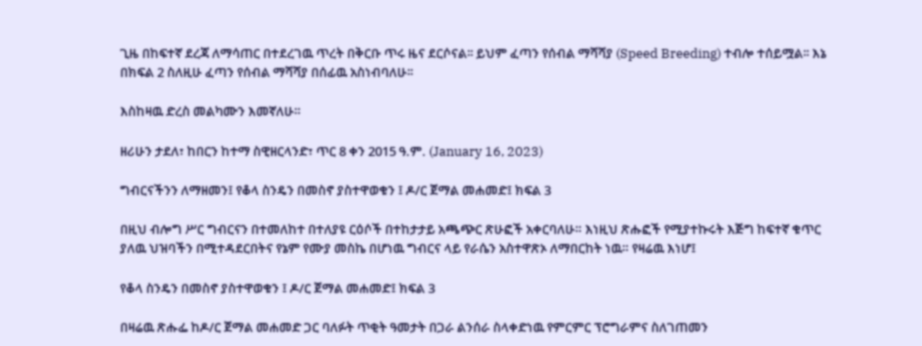ጊዜ በከፍተኛ ደረጃ ለማሳጠር በተደረገዉ ጥረት በቅርቡ ጥሩ ዜና ደርሶናል፡፡ ይህም ፈጣን የሰብል ማሻሻያ (Speed Breeding) ተብሎ ተሰይሟል፡፡ እኔ በክፍል 2 ስለዚሁ ፈጣን የሰብል ማሻሻያ በሰፊዉ አስነብባለሁ፡፡

እስከዛዉ ድረስ መልካሙን እመኛለሁ።

ዘሪሁን ታደለ፣ ከበርን ከተማ ስዊዘርላንድ፣ ጥር 8 ቀን 2015 ዓ.ም. (January 16, 2023)

ግብርናችንን ለማዘመን፤ የቆላ ስንዴን በመስኖ ያስተዋወቁን ፤ ዶ/ር ጀማል መሐመድ፤ ክፍል 3

በዚህ ብሎግ ሥር ግብርናን በተመለከተ በተለያዩ ርዕሶች በተከታታይ አጫጭር ጽሁፎች አቀርባለሁ። እነዚህ ጽሑፎች የሚያተኩሩት እጅግ ከፍተኛ ቁጥር ያለዉ ህዝባችን በሚተዳደርበትና የኔም የሙያ መስኬ በሆነዉ ግብርና ላይ የራሴን አስተዋጽኦ ለማበርከት ነዉ። የዛሬዉ እነሆ፤

የቆላ ስንዴን በመስኖ ያስተዋወቁን ፤ ዶ/ር ጀማል መሐመድ፤ ክፍል 3

በዛሬዉ ጽሑፌ ከዶ/ር ጀማል መሐመድ ጋር ባለፉት ጥቂት ዓመታት በጋራ ልንሰራ ስላቀድነዉ የምርምር ፕሮግራምና ስለገጠመን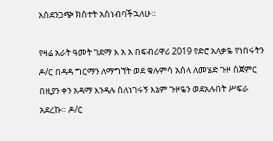አስደንጋጭ ክስተት አስነብባችኋለሁ።

የዛሬ አራት ዓመት ገደማ እ አ አ በፍብሪዋሪ 2019 የድሮ አለቃዬ የነበሩትን ዶ/ር በዳዳ ግርማን ለማግኘት ወደ ቁሉምሳ አሰላ ለመሄድ ጉዞ ስጀምር በዚያን ቀን አዳማ እንዳሉ ሰለነገሩኝ እኔም ጉዞዬን ወደአሉበት ሥፍራ አደረኩ። ዶ/ር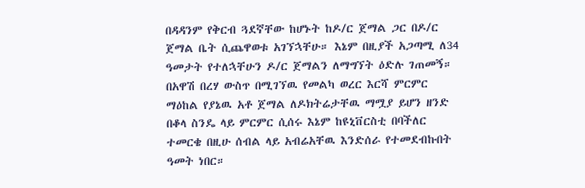በዳዳንም የቅርብ ጓደኛቸው ከሆኑት ከዶ/ር ጀማል ጋር በዶ/ር ጀማል ቤት ሲጨዋወቱ አገኘኋቸሁ። እኔም በዚያች አጋጣሚ ለ34 ዓመታት የተለኋቸሁን ዶ/ር ጀማልን ለማግኘት ዕድሉ ገጠመኝ። በአዋሽ በረሃ ውስጥ በሚገኘዉ የመልካ ወረር እርሻ ምርምር ማዕከል የያኔዉ አቶ ጀማል ለዶክትሬታቸዉ ማሟያ ይሆን ዘንድ በቆላ ስንዴ ላይ ምርምር ሲሰሩ እኔም ከዩኒቨርስቲ በባችለር ተመርቄ በዚሁ ሰብል ላይ አብሬአቸዉ እንድሰራ የተመደብኩበት ዓመት ነበር።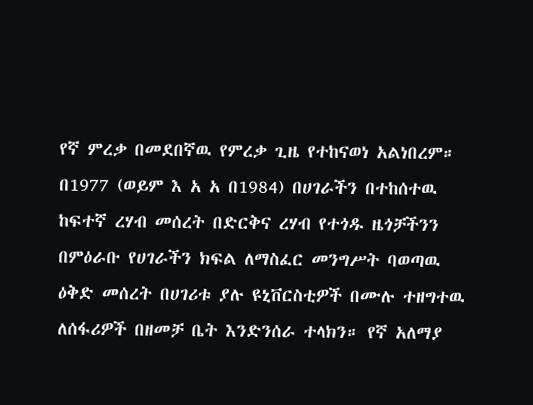የኛ ምረቃ በመደበኛዉ የምረቃ ጊዜ የተከናወነ አልነበረም። በ1977 (ወይም እ አ አ በ1984) በሀገራችን በተከሰተዉ ከፍተኛ ረሃብ መሰረት በድርቅና ረሃብ የተጎዱ ዜጎቻችንን በምዕራቡ የሀገራችን ክፍል ለማስፈር መንግሥት ባወጣዉ ዕቅድ መሰረት በሀገሪቱ ያሉ ዩኒቨርስቲዎች በሙሉ ተዘግተዉ ለሰፋሪዎች በዘመቻ ቤት እንድንሰራ ተላክን። የኛ አለማያ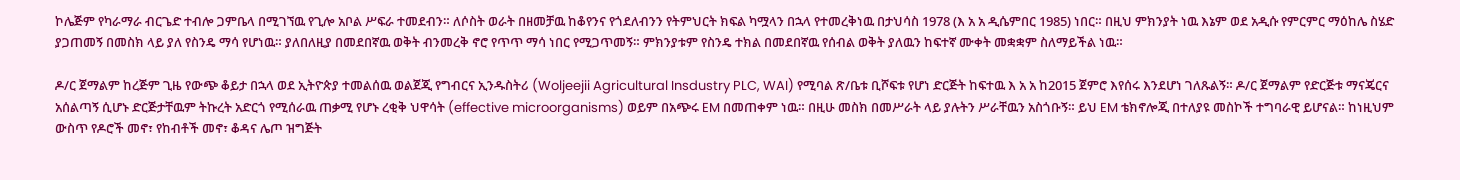ኮሌጅም የካራማራ ብርጌድ ተብሎ ጋምቤላ በሚገኘዉ የጊሎ አቦል ሥፍራ ተመደብን። ለሶስት ወራት በዘመቻዉ ከቆየንና የጎደለብንን የትምህርት ክፍል ካሟላን በኋላ የተመረቅነዉ በታህሳስ 1978 (እ አ አ ዲሴምበር 1985) ነበር። በዚህ ምክንያት ነዉ እኔም ወደ አዲሱ የምርምር ማዕከሌ ስሄድ ያጋጠመኝ በመስክ ላይ ያለ የስንዴ ማሳ የሆነዉ። ያለበለዚያ በመደበኛዉ ወቅት ብንመረቅ ኖሮ የጥጥ ማሳ ነበር የሚጋጥመኝ። ምክንያቱም የስንዴ ተክል በመደበኛዉ የሰብል ወቅት ያለዉን ከፍተኛ ሙቀት መቋቋም ስለማይችል ነዉ።

ዶ/ር ጀማልም ከረጅም ጊዜ የውጭ ቆይታ በኋላ ወደ ኢትዮጵያ ተመልሰዉ ወልጀጂ የግብርና ኢንዱስትሪ (Woljeejii Agricultural Insdustry PLC, WAI) የሚባል ጽ/ቤቱ ቢሾፍቱ የሆነ ድርጅት ከፍተዉ እ አ አ ከ2015 ጀምሮ እየሰሩ እንደሆነ ገለጹልኝ። ዶ/ር ጀማልም የድርጅቱ ማናጄርና አሰልጣኝ ሲሆኑ ድርጅታቸዉም ትኩረት አድርጎ የሚሰራዉ ጠቃሚ የሆኑ ረቂቅ ህዋሳት (effective microorganisms) ወይም በአጭሩ EM በመጠቀም ነዉ። በዚሁ መስክ በመሥራት ላይ ያሉትን ሥራቸዉን አስጎቡኝ። ይህ EM ቴክኖሎጂ በተለያዩ መስኮች ተግባራዊ ይሆናል። ከነዚህም ውስጥ የዶሮች መኖ፣ የከብቶች መኖ፣ ቆዳና ሌጦ ዝግጅት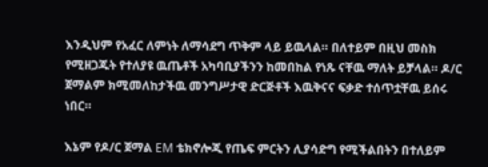እንዲህም የአፈር ለምነት ለማሳደግ ጥቅም ላይ ይዉላል። በለተይም በዚህ መስክ የሚዘጋጁት የተለያዩ ዉጤቶች አካባቢያችንን ከመበከል የነጹ ናቸዉ ማለት ይቻላል። ዶ/ር ጀማልም ክሚመለከታችዉ መንግሥታዊ ድርጅቶች እዉቅናና ፍቃድ ተሰጥቷቸዉ ይሰሩ ነበር።

እኔም የዶ/ር ጀማል EM ቴክኖሎጂ የጤፍ ምርትን ሊያሳድግ የሚችልበትን በተለይም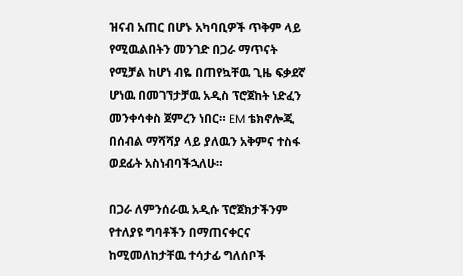ዝናብ አጠር በሆኑ አካባቢዎች ጥቅም ላይ የሚዉልበትን መንገድ በጋራ ማጥናት የሚቻል ከሆነ ብዬ በጠየኳቸዉ ጊዜ ፍቃደኛ ሆነዉ በመገኘታቻዉ አዲስ ፕሮጀከት ነድፈን መንቀሳቀስ ጀምረን ነበር። EM ቴክኖሎጂ በሰብል ማሻሻያ ላይ ያለዉን አቅምና ተስፋ ወደፊት አስነብባችኋለሁ።

በጋራ ለምንሰራዉ አዲሱ ፕሮጀክታችንም የተለያዩ ግባቶችን በማጠናቀርና ከሚመለከታቸዉ ተሳታፊ ግለሰቦች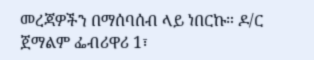መረጃዎችን በማሰባሰብ ላይ ነበርኩ። ዶ/ር ጀማልም ፌብሪዋሪ 1፣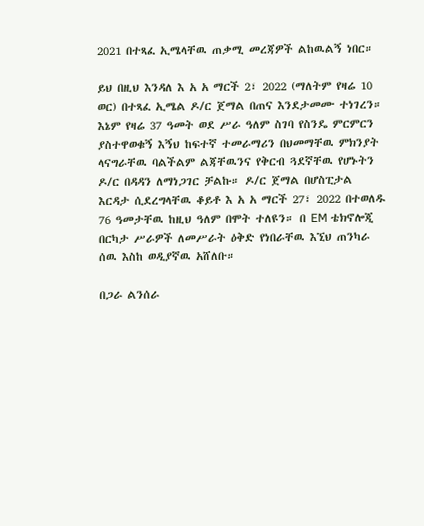2021 በተጻፈ ኢሜላቸዉ ጠቃሚ መረጃዎች ልከዉልኝ ነበር።

ይህ በዚህ እንዳለ እ አ አ ማርች 2፣ 2022 (ማለትም የዛሬ 10 ወር) በተጻፈ ኢሜል ዶ/ር ጀማል በጠና እንደታመሙ ተነገረን። እኔም የዛሬ 37 ዓመት ወደ ሥራ ዓለም ስገባ የስንዴ ምርምርን ያስተዋወቁኝ እኝህ ከፍተኛ ተመራማሪን በህመማቸዉ ምክንያት ላናግራቸዉ ባልችልም ልጃቸዉንና የቅርብ ጓደኛቸዉ የሆኑትን ዶ/ር በዳዳን ለማነጋገር ቻልኩ። ዶ/ር ጀማል በሆስፒታል እርዳታ ሲደረግላቸዉ ቆይቶ እ አ አ ማርች 27፣ 2022 በተወለዱ 76 ዓመታቸዉ ከዚህ ዓለም በሞት ተለዩን። በ EM ቴክኖሎጂ በርካታ ሥራዎች ለመሥራት ዕቅድ የነበራቸዉ እኚህ ጠንካራ ሰዉ እስከ ወዲያኛዉ አሸለቡ።

በጋራ ልንሰራ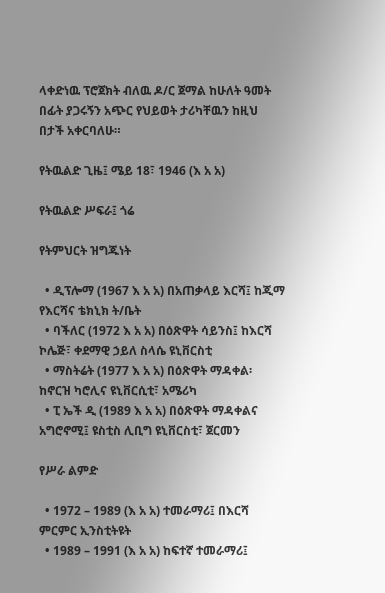ላቀድነዉ ፕሮጀክት ብለዉ ዶ/ር ጀማል ከሁለት ዓመት በፊት ያጋሩኝን አጭር የህይወት ታሪካቸዉን ከዚህ በታች አቀርባለሁ።

የትዉልድ ጊዜ፤ ሜይ 18፣ 1946 (እ አ አ)

የትዉልድ ሥፍራ፤ ጎሬ

የትምህርት ዝግጁነት

  • ዲፕሎማ (1967 እ አ አ) በአጠቃላይ እርሻ፤ ከጂማ የእርሻና ቴክኒክ ት/ቤት
  • ባችለር (1972 እ አ አ) በዕጽዋት ሳይንስ፤ ከእርሻ ኮሌጅ፣ ቀደማዊ ኃይለ ስላሴ ዩኒቨርስቲ
  • ማስትሬት (1977 እ አ አ) በዕጽዋት ማዳቀል፡ ከኖርዝ ካሮሊና ዩኒቨርሲቲ፣ አሜሪካ
  • ፒ ኤች ዲ (1989 እ አ አ) በዕጽዋት ማዳቀልና አግሮኖሚ፤ ዩስቲስ ሊቢግ ዩኒቨርስቲ፣ ጀርመን

የሥራ ልምድ

  • 1972 – 1989 (እ አ አ) ተመራማሪ፤ በእርሻ ምርምር ኢንስቲትዩት
  • 1989 – 1991 (እ አ አ) ከፍተኛ ተመራማሪ፤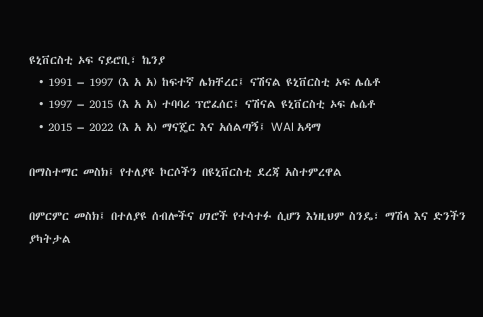ዩኒቨርስቲ ኦፍ ናይሮቢ፣ ኬንያ
  • 1991 – 1997 (እ አ አ) ከፍተኛ ሌክቸረር፤ ናሽናል ዩኒቨርስቲ ኦፍ ሌሴቶ
  • 1997 – 2015 (እ አ አ) ተባባሪ ፕሮፈሰር፤ ናሽናል ዩኒቨርስቲ ኦፍ ሌሴቶ
  • 2015 – 2022 (እ አ አ) ማናጄር እና አሰልጣኝ፤ WAI አዳማ

በማስተማር መስክ፤ የተለያዩ ኮርሶችን በዩኒቨርስቲ ደረጃ አስተምረዋል

በምርምር መስክ፤ በተለያዩ ሰብሎችና ሀገሮች የተሳተፉ ሲሆን እነዚህም ስንዴ፣ ማሽላ እና ድንችን ያካትታል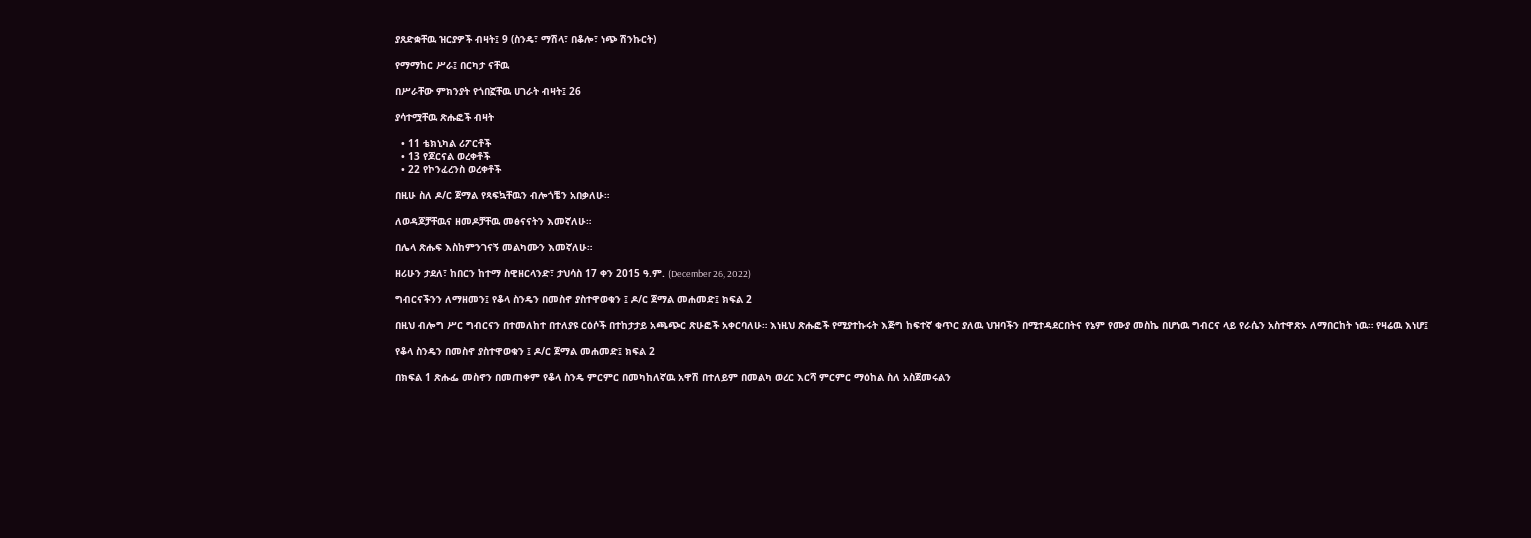ያጸድቋቸዉ ዝርያዎች ብዛት፤ 9 (ስንዴ፣ ማሽላ፣ በቆሎ፣ ነጭ ሽንኩርት)

የማማከር ሥራ፤ በርካታ ናቸዉ

በሥራቸው ምክንያት የጎበኟቸዉ ሀገራት ብዛት፤ 26

ያሳተሟቸዉ ጽሑፎች ብዛት

  • 11 ቴክኒካል ሪፖርቶች
  • 13 የጆርናል ወረቀቶች
  • 22 የኮንፈረንስ ወረቀቶች

በዚሁ ስለ ዶ/ር ጀማል የጻፍኳቸዉን ብሎጎቼን አበቃለሁ።

ለወዳጆቻቸዉና ዘመዶቻቸዉ መፅናናትን እመኛለሁ።

በሌላ ጽሑፍ እስከምንገናኝ መልካሙን እመኛለሁ።

ዘሪሁን ታደለ፣ ከበርን ከተማ ስዊዘርላንድ፣ ታህሳስ 17 ቀን 2015 ዓ.ም. (December 26, 2022)

ግብርናችንን ለማዘመን፤ የቆላ ስንዴን በመስኖ ያስተዋወቁን ፤ ዶ/ር ጀማል መሐመድ፤ ክፍል 2

በዚህ ብሎግ ሥር ግብርናን በተመለከተ በተለያዩ ርዕሶች በተከታታይ አጫጭር ጽሁፎች አቀርባለሁ። እነዚህ ጽሑፎች የሚያተኩሩት እጅግ ከፍተኛ ቁጥር ያለዉ ህዝባችን በሚተዳደርበትና የኔም የሙያ መስኬ በሆነዉ ግብርና ላይ የራሴን አስተዋጽኦ ለማበርከት ነዉ። የዛሬዉ እነሆ፤

የቆላ ስንዴን በመስኖ ያስተዋወቁን ፤ ዶ/ር ጀማል መሐመድ፤ ክፍል 2

በክፍል 1 ጽሑፌ መስኖን በመጠቀም የቆላ ስንዴ ምርምር በመካከለኛዉ አዋሽ በተለይም በመልካ ወረር እርሻ ምርምር ማዕከል ስለ አስጀመሩልን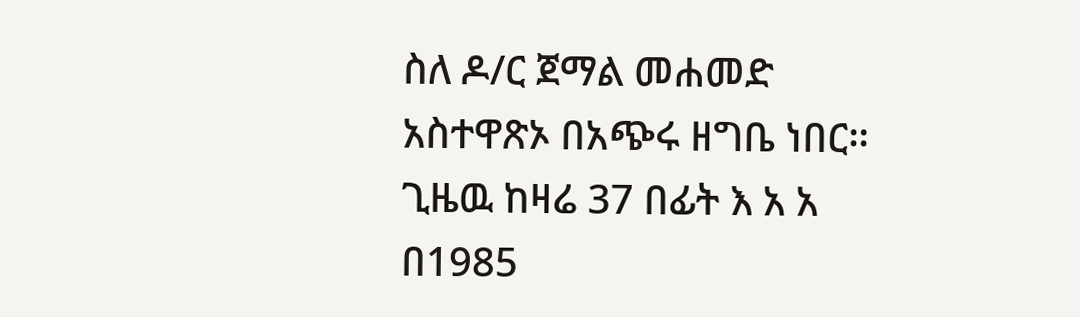ስለ ዶ/ር ጀማል መሐመድ አስተዋጽኦ በአጭሩ ዘግቤ ነበር። ጊዜዉ ከዛሬ 37 በፊት እ አ አ በ1985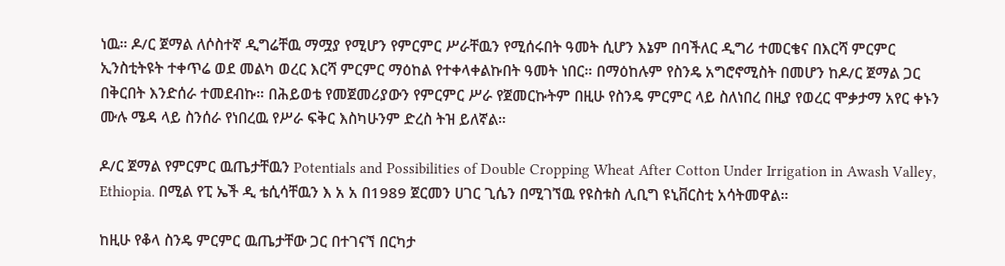ነዉ። ዶ/ር ጀማል ለሶስተኛ ዲግሬቸዉ ማሟያ የሚሆን የምርምር ሥራቸዉን የሚሰሩበት ዓመት ሲሆን እኔም በባችለር ዲግሪ ተመርቄና በእርሻ ምርምር ኢንስቲትዩት ተቀጥሬ ወደ መልካ ወረር እርሻ ምርምር ማዕከል የተቀላቀልኩበት ዓመት ነበር። በማዕከሉም የስንዴ አግሮኖሚስት በመሆን ከዶ/ር ጀማል ጋር በቅርበት እንድሰራ ተመደብኩ። በሕይወቴ የመጀመሪያውን የምርምር ሥራ የጀመርኩትም በዚሁ የስንዴ ምርምር ላይ ስለነበረ በዚያ የወረር ሞቃታማ አየር ቀኑን ሙሉ ሜዳ ላይ ስንሰራ የነበረዉ የሥራ ፍቅር እስካሁንም ድረስ ትዝ ይለኛል።

ዶ/ር ጀማል የምርምር ዉጤታቸዉን Potentials and Possibilities of Double Cropping Wheat After Cotton Under Irrigation in Awash Valley, Ethiopia. በሚል የፒ ኤች ዲ ቴሲሳቸዉን እ አ አ በ1989 ጀርመን ሀገር ጊሴን በሚገኘዉ የዩስቱስ ሊቢግ ዩኒቨርስቲ አሳትመዋል።

ከዚሁ የቆላ ስንዴ ምርምር ዉጤታቸው ጋር በተገናኘ በርካታ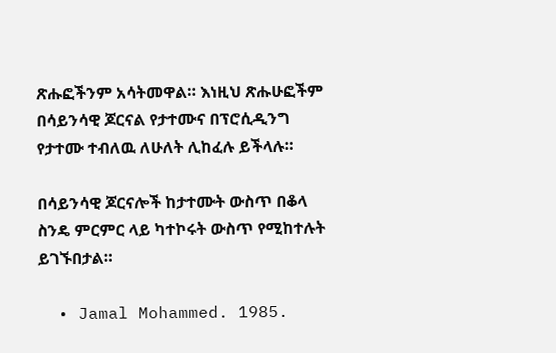ጽሑፎችንም አሳትመዋል። እነዚህ ጽሑሁፎችም በሳይንሳዊ ጆርናል የታተሙና በፕሮሲዲንግ የታተሙ ተብለዉ ለሁለት ሊከፈሉ ይችላሉ።

በሳይንሳዊ ጆርናሎች ከታተሙት ውስጥ በቆላ ስንዴ ምርምር ላይ ካተኮሩት ውስጥ የሚከተሉት ይገኙበታል።

  • Jamal Mohammed. 1985.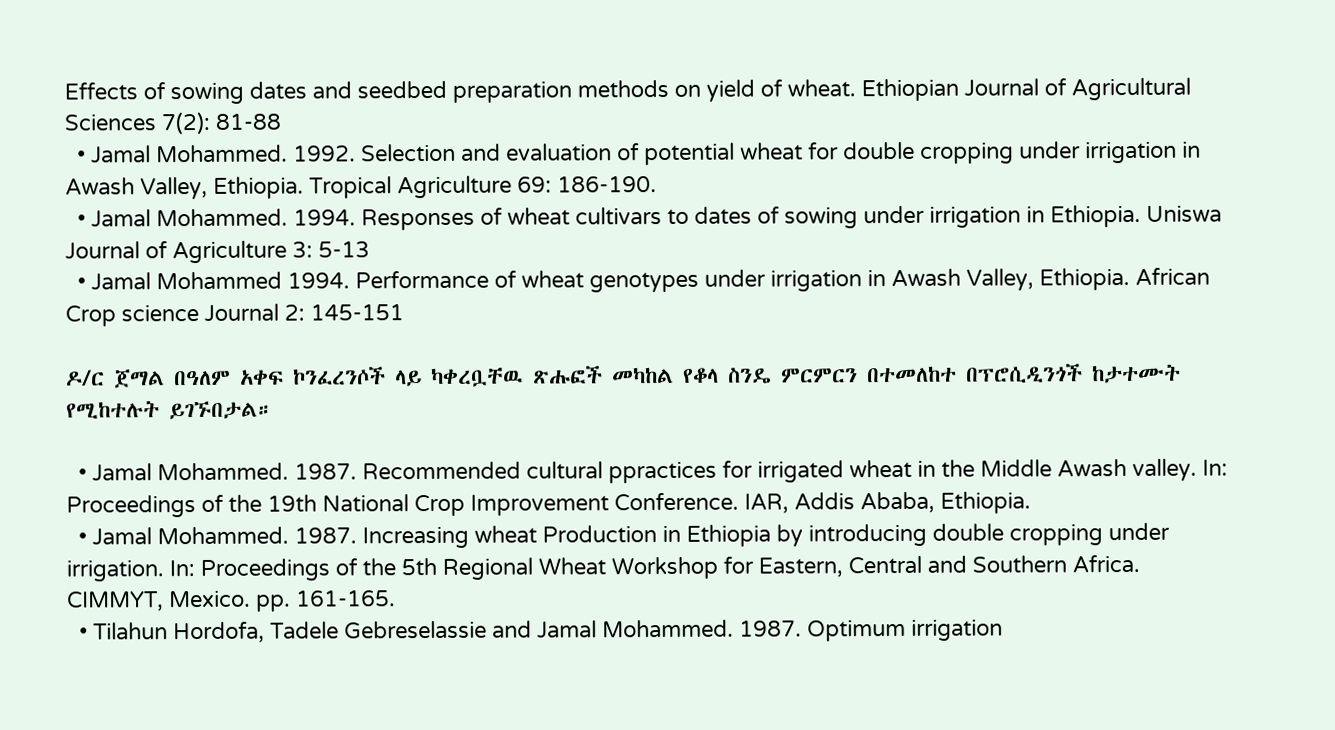Effects of sowing dates and seedbed preparation methods on yield of wheat. Ethiopian Journal of Agricultural Sciences 7(2): 81-88
  • Jamal Mohammed. 1992. Selection and evaluation of potential wheat for double cropping under irrigation in Awash Valley, Ethiopia. Tropical Agriculture 69: 186-190.
  • Jamal Mohammed. 1994. Responses of wheat cultivars to dates of sowing under irrigation in Ethiopia. Uniswa Journal of Agriculture 3: 5-13
  • Jamal Mohammed 1994. Performance of wheat genotypes under irrigation in Awash Valley, Ethiopia. African Crop science Journal 2: 145-151

ዶ/ር ጀማል በዓለም አቀፍ ኮንፈረንሶች ላይ ካቀረቧቸዉ ጽሑፎች መካከል የቆላ ስንዴ ምርምርን በተመለከተ በፕሮሲዲንጎች ከታተሙት የሚከተሉት ይገኙበታል።

  • Jamal Mohammed. 1987. Recommended cultural ppractices for irrigated wheat in the Middle Awash valley. In: Proceedings of the 19th National Crop Improvement Conference. IAR, Addis Ababa, Ethiopia.
  • Jamal Mohammed. 1987. Increasing wheat Production in Ethiopia by introducing double cropping under irrigation. In: Proceedings of the 5th Regional Wheat Workshop for Eastern, Central and Southern Africa. CIMMYT, Mexico. pp. 161-165.
  • Tilahun Hordofa, Tadele Gebreselassie and Jamal Mohammed. 1987. Optimum irrigation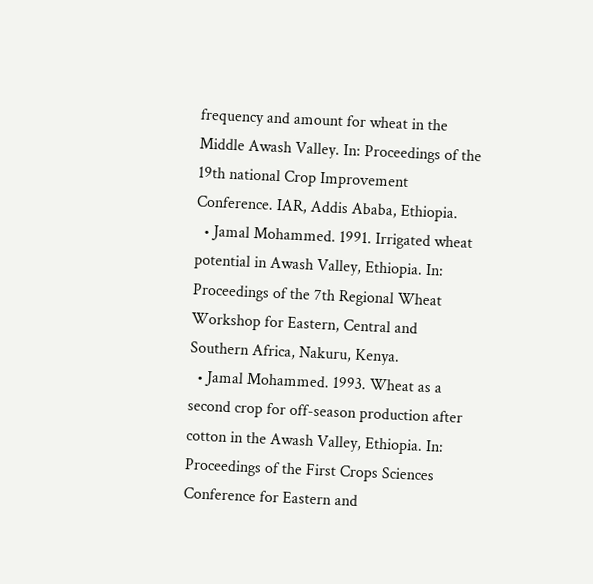frequency and amount for wheat in the Middle Awash Valley. In: Proceedings of the 19th national Crop Improvement Conference. IAR, Addis Ababa, Ethiopia.
  • Jamal Mohammed. 1991. Irrigated wheat potential in Awash Valley, Ethiopia. In: Proceedings of the 7th Regional Wheat Workshop for Eastern, Central and Southern Africa, Nakuru, Kenya.
  • Jamal Mohammed. 1993. Wheat as a second crop for off-season production after cotton in the Awash Valley, Ethiopia. In: Proceedings of the First Crops Sciences Conference for Eastern and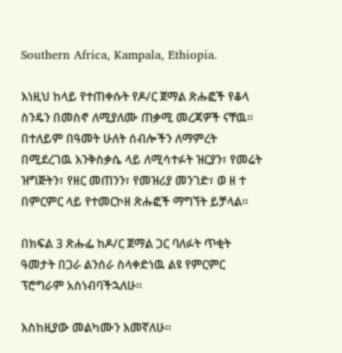Southern Africa, Kampala, Ethiopia.

እነዚህ ከላይ የተጠቀሱት የዶ/ር ጀማል ጽሑፎች የቆላ ስንዴን በመስኖ ለሚያለሙ ጠቃሚ መረጃዎች ናቸዉ። በተለይም በዓመት ሁለት ሰብሎችን ለማምረት በሚደረገዉ እንቅስቃሴ ላይ ለሚሳተፉት ዝርያን፣ የመሬት ዝግጅትን፣ የዘር መጠንን፣ የመዝሪያ መንገድ፣ ወ ዘ ተ በምርምር ላይ የተመርኮዘ ጽሑፎች ማግኘት ይቻላል።

በክፍል 3 ጽሑፌ ከዶ/ር ጀማል ጋር ባለፉት ጥቂት ዓመታት በጋራ ልንሰራ ስላቀድነዉ ልዩ የምርምር ፕሮግራም አስነብባችኋለሁ።

እስከዚያው መልካሙን እመኛለሁ።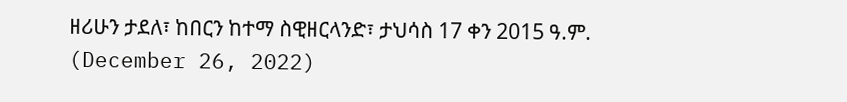ዘሪሁን ታደለ፣ ከበርን ከተማ ስዊዘርላንድ፣ ታህሳስ 17 ቀን 2015 ዓ.ም. (December 26, 2022)